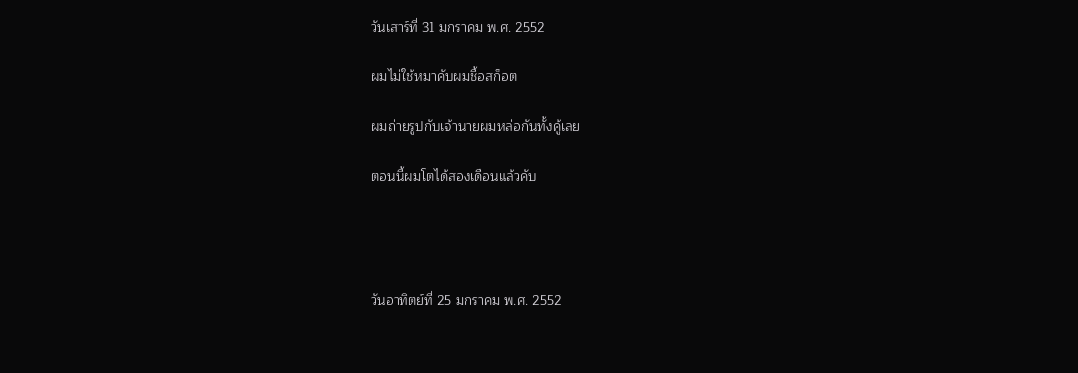วันเสาร์ที่ 31 มกราคม พ.ศ. 2552

ผมไม่ใช้หมาคับผมชื้อสก็อต

ผมถ่ายรูปกับเจ้านายผมหล่อกันทั้งคู้เลย

ตอนนี้ผมโตได้สองเดือนแล้วคับ




วันอาทิตย์ที่ 25 มกราคม พ.ศ. 2552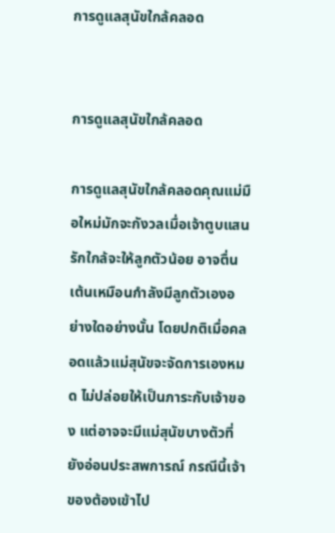การดูแลสุนัขใกล้คลอด


การดูแลสุนัขใกล้คลอด

การดูแลสุนัขใกล้คลอดคุณแม่มือใหม่มักจะกังวลเมื่อเจ้าตูบแสนรักใกล้จะให้ลูกตัวน้อย อาจตื่นเต้นเหมือนกำลังมีลูกตัวเองอย่างใดอย่างนั้น โดยปกติเมื่อคลอดแล้วแม่สุนัขจะจัดการเองหมด ไม่ปล่อยให้เป็นภาระกับเจ้าของ แต่อาจจะมีแม่สุนัขบางตัวที่ยังอ่อนประสพการณ์ กรณีนี้เจ้าของต้องเข้าไป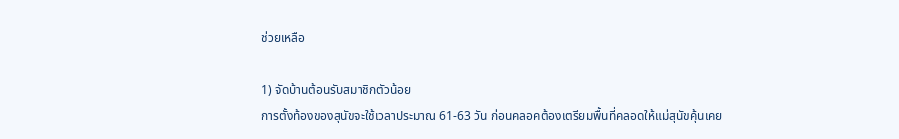ช่วยเหลือ

1) จัดบ้านต้อนรับสมาชิกตัวน้อย
การตั้งท้องของสุนัขจะใช้เวลาประมาณ 61-63 วัน ก่อนคลอคต้องเตรียมพื้นที่คลอดให้แม่สุนัขคุ้นเคย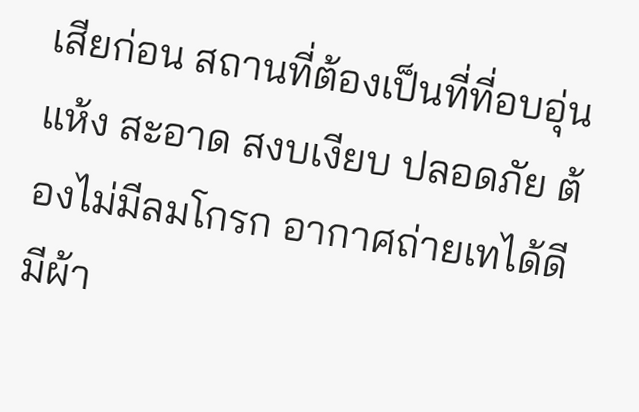เสียก่อน สถานที่ต้องเป็นที่ที่อบอุ่น แห้ง สะอาด สงบเงียบ ปลอดภัย ต้องไม่มีลมโกรก อากาศถ่ายเทได้ดี มีผ้า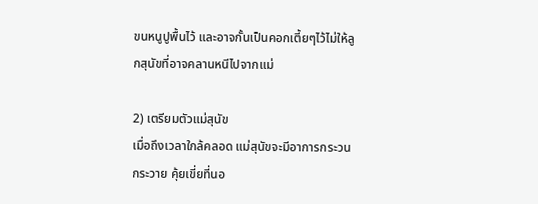ขนหนูปูพื้นไว้ และอาจกั้นเป็นคอกเตี้ยๆไว้ไม่ให้ลูกสุนัขที่อาจคลานหนีไปจากแม่

2) เตรียมตัวแม่สุนัข
เมื่อถึงเวลาใกล้คลอด แม่สุนัขจะมีอาการกระวนกระวาย คุ้ยเขี่ยที่นอ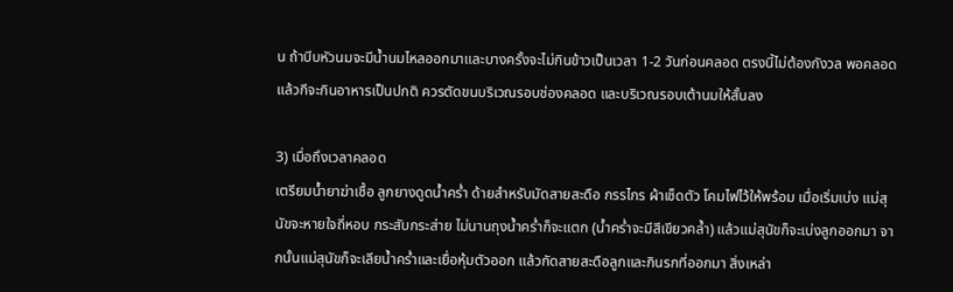น ถ้าบีบหัวนมจะมีน้ำนมไหลออกมาและบางครั้งจะไม่กินข้าวเป็นเวลา 1-2 วันก่อนคลอด ตรงนี้ไม่ต้องกังวล พอคลอดแล้วกีจะกินอาหารเป็นปกติ ควรตัดขนบริเวณรอบช่องคลอด และบริเวณรอบเต้านมให้สั้นลง

3) เมื่อถึงเวลาคลอด
เตรียมน้ำยาฆ่าเชื้อ ลูกยางดูดน้ำคร่ำ ด้ายสำหรับมัดสายสะดือ กรรไกร ผ้าเช็ดตัว โคมไฟไว้ให้พร้อม เมื่อเริ่มเบ่ง แม่สุนัขจะหายใจถี่หอบ กระสับกระส่าย ไม่นานถุงน้ำคร่ำก็จะแตก (น้ำคร่ำจะมีสีเขียวคล้ำ) แล้วแม่สุนัขก็จะเบ่งลูกออกมา จากนั้นแม่สุนัขก็จะเลียน้ำคร่ำและเยื่อหุ้มตัวออก แล้วกัดสายสะดือลูกและกินรกที่ออกมา สิ่งเหล่า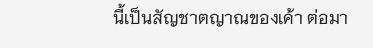นี้เป็นสัญชาตญาณของเค้า ต่อมา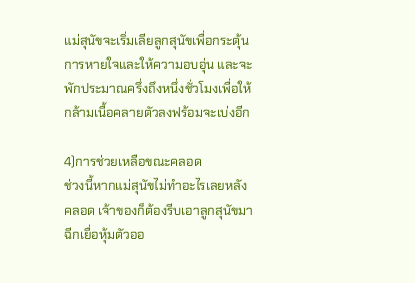แม่สุนัขจะเริ่มเลียลูกสุนัขเพื่อกระตุ้นการหายใจและให้ความอบอุ่น และจะพักประมาณครึ่งถึงหนึ่งชั่วโมงเพื่อให้กล้ามเนื้อคลายตัวลงฟร้อมจะเบ่งอีก

4)การช่วยเหลือขณะคลอด
ช่วงนี้หากแม่สุนัขไม่ทำอะไรเลยหลังคลอด เจ้าของก็ต้องรีบเอาลูกสุนัขมาฉีกเยื่อหุ้มตัวออ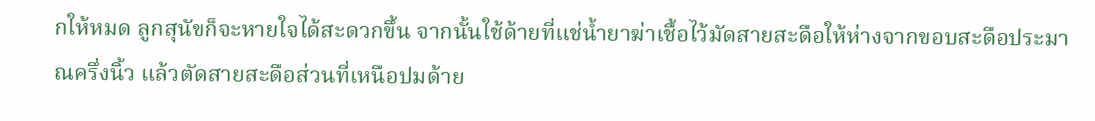กให้หมด ลูกสุนัขก็จะหายใจได้สะดวกขึ้น จากนั้นใช้ด้ายที่แช่น้ำยาฆ่าเชื้อไว้มัดสายสะดือให้ห่างจากขอบสะดือประมาณครึ่งนิ้ว แล้วตัดสายสะดือส่วนที่เหนือปมด้าย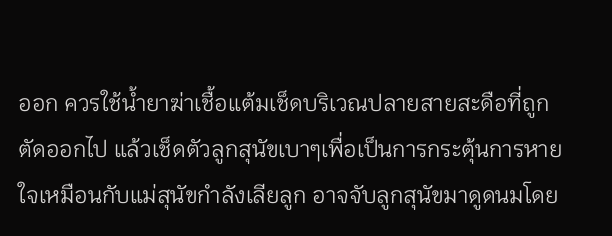ออก ควรใช้น้ำยาฆ่าเชื้อแต้มเช็ดบริเวณปลายสายสะดือที่ถูกตัดออกไป แล้วเช็ดตัวลูกสุนัขเบาๆเพื่อเป็นการกระตุ้นการหายใจเหมือนกับแม่สุนัขกำลังเลียลูก อาจจับลูกสุนัขมาดูดนมโดย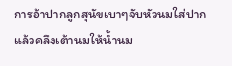การอ้าปากลูกสุนัขเบาๆจับหัวนมใส่ปากแล้วคลึงเต้านมให้น้ำนม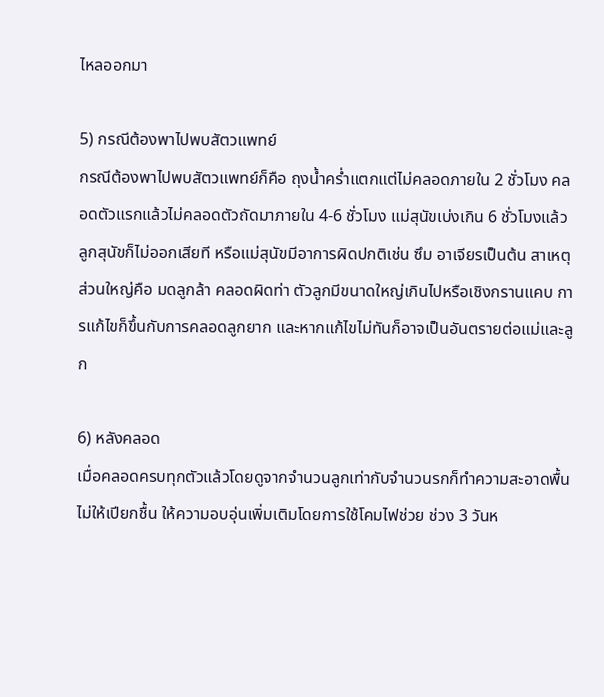ไหลออกมา

5) กรณีต้องพาไปพบสัตวแพทย์
กรณีต้องพาไปพบสัตวแพทย์ก็คือ ถุงน้ำคร่ำแตกแต่ไม่คลอดภายใน 2 ชั่วโมง คลอดตัวแรกแล้วไม่คลอดตัวถัดมาภายใน 4-6 ชั่วโมง แม่สุนัขเบ่งเกิน 6 ชั่วโมงแล้วลูกสุนัขก็ไม่ออกเสียที หรือแม่สุนัขมีอาการผิดปกติเช่น ซึม อาเจียรเป็นต้น สาเหตุส่วนใหญ่คือ มดลูกล้า คลอดผิดท่า ตัวลูกมีขนาดใหญ่เกินไปหรือเชิงกรานแคบ การแก้ไขก็ขึ้นกับการคลอดลูกยาก และหากแก้ไขไม่ทันก็อาจเป็นอันตรายต่อแม่และลูก

6) หลังคลอด
เมื่อคลอดครบทุกตัวแล้วโดยดูจากจำนวนลูกเท่ากับจำนวนรกก็ทำความสะอาดพื้นไม่ให้เปียกชื้น ให้ความอบอุ่นเพิ่มเติมโดยการใช้โคมไฟช่วย ช่วง 3 วันห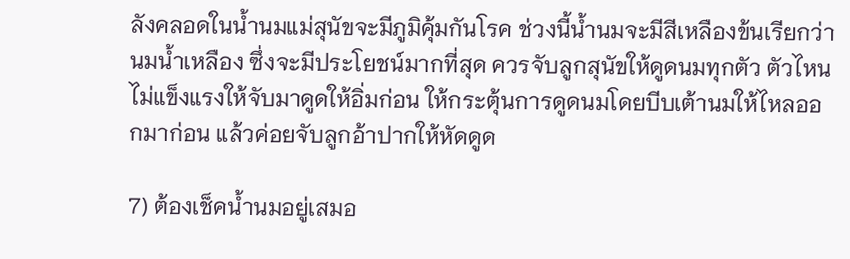ลังคลอดในน้ำนมแม่สุนัขจะมีภูมิคุ้มกันโรค ช่วงนี้น้ำนมจะมีสีเหลืองข้นเรียกว่านมน้ำเหลือง ซึ่งจะมีประโยชน์มากที่สุด ควรจับลูกสุนัขให้ดูดนมทุกตัว ตัวไหนไม่แข็งแรงให้จับมาดูดให้อิ่มก่อน ให้กระตุ้นการดูดนมโดยบีบเต้านมให้ไหลออกมาก่อน แล้วค่อยจับลูกอ้าปากให้หัดดูด

7) ต้องเช็คน้ำนมอยู่เสมอ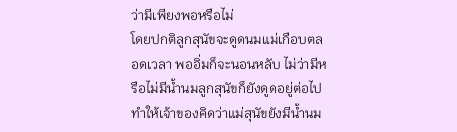ว่ามีเพียงพอหรือไม่
โดยปกติลูกสุนัขจะดูดนมแม่เกือบตลอดเวลา พออิ่มก็จะนอนหลับ ไม่ว่ามีหรือไม่มีน้ำนมลูกสุนัขก็ยังดูดอยู่ต่อไปทำให้เจ้าของคิดว่าแม่สุนัขยังมีน้ำนม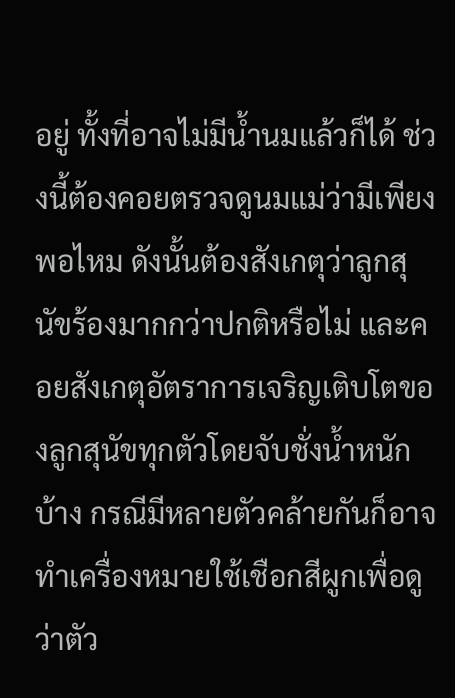อยู่ ทั้งที่อาจไม่มีน้ำนมแล้วก็ได้ ช่วงนี้ต้องคอยตรวจดูนมแม่ว่ามีเพียงพอไหม ดังนั้นต้องสังเกตุว่าลูกสุนัขร้องมากกว่าปกติหรือไม่ และคอยสังเกตุอัตราการเจริญเติบโตของลูกสุนัขทุกตัวโดยจับชั่งน้ำหนักบ้าง กรณีมีหลายตัวคล้ายกันก็อาจทำเครื่องหมายใช้เชือกสีผูกเพื่อดูว่าตัว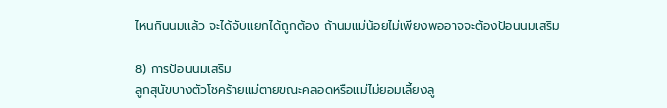ไหนกินนมแล้ว จะได้จับแยกได้ถูกต้อง ถ้านมแม่น้อยไม่เพียงพออาจจะต้องป้อนนมเสริม

8) การป้อนนมเสริม
ลูกสุนัขบางตัวโชคร้ายแม่ตายขณะคลอดหรือแม่ไม่ยอมเลี้ยงลู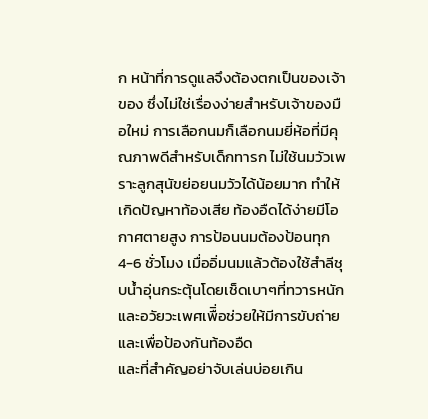ก หน้าที่การดูแลจึงต้องตกเป็นของเจ้าของ ซึ่งไม่ใช่เรื่องง่ายสำหรับเจ้าของมือใหม่ การเลือกนมก็เลือกนมยี่ห้อที่มีคุณภาพดีสำหรับเด็กทารก ไม่ใช้นมวัวเพราะลูกสุนัขย่อยนมวัวได้น้อยมาก ทำให้เกิดปัญหาท้องเสีย ท้องอืดได้ง่ายมีโอกาศตายสูง การป้อนนมต้องป้อนทุก 4-6 ชั่วโมง เมื่ออิ่มนมแล้วต้องใช้สำลีชุบน้ำอุ่นกระตุ้นโดยเช็ดเบาๆที่ทวารหนักและอวัยวะเพศเพืิ่อช่วยให้มีการขับถ่ายและเพื่อป้องกันท้องอืด
และที่สำคัญอย่าจับเล่นบ่อยเกิน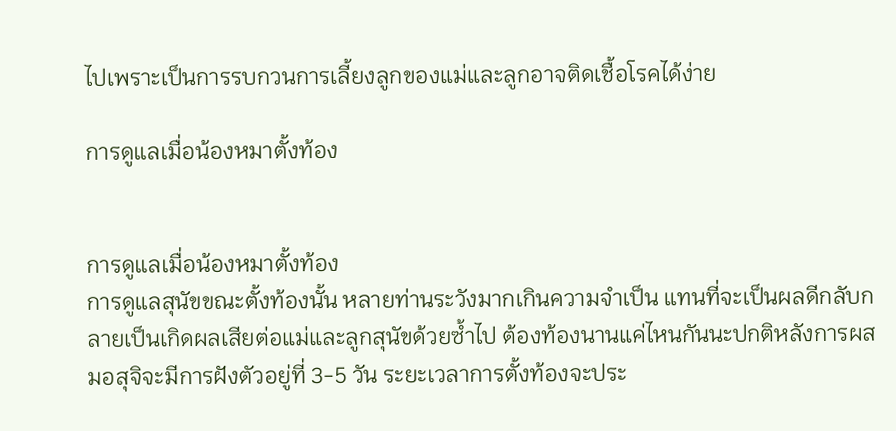ไปเพราะเป็นการรบกวนการเลี้ยงลูกของแม่และลูกอาจติดเชื้อโรคได้ง่าย

การดูแลเมื่อน้องหมาตั้งท้อง


การดูแลเมื่อน้องหมาตั้งท้อง
การดูแลสุนัขขณะตั้งท้องนั้น หลายท่านระวังมากเกินความจำเป็น แทนที่จะเป็นผลดีกลับกลายเป็นเกิดผลเสียต่อแม่และลูกสุนัขด้วยซ้ำไป ต้องท้องนานแค่ไหนกันนะปกติหลังการผสมอสุจิจะมีการฝังตัวอยู่ที่ 3-5 วัน ระยะเวลาการตั้งท้องจะประ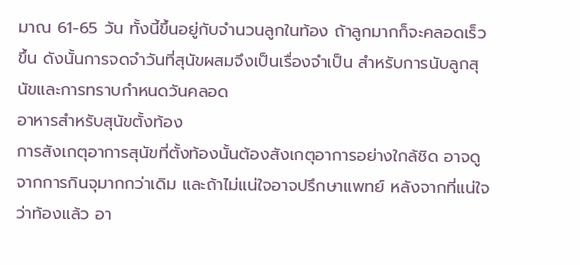มาณ 61-65 วัน ทั้งนี้ขึ้นอยู่กับจำนวนลูกในท้อง ถ้าลูกมากก็จะคลอดเร็วขึ้น ดังนั้นการจดจำวันที่สุนัขผสมจึงเป็นเรื่องจำเป็น สำหรับการนับลูกสุนัขและการทราบกำหนดวันคลอด
อาหารสำหรับสุนัขตั้งท้อง
การสังเกตุอาการสุนัขที่ตั้งท้องนั้นต้องสังเกตุอาการอย่างใกล้ชิด อาจดูจากการกินจุมากกว่าเดิม และถ้าไม่แน่ใจอาจปรึกษาแพทย์ หลังจากที่แน่ใจว่าท้องแล้ว อา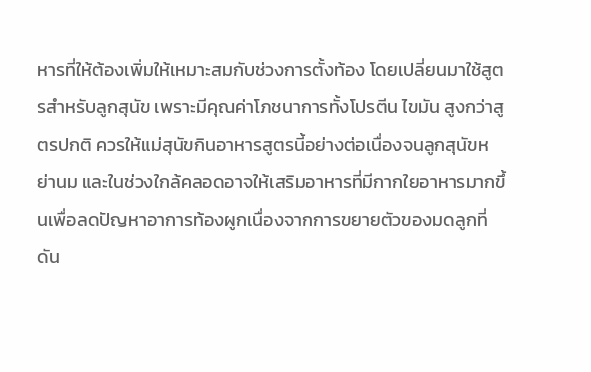หารที่ให้ต้องเพิ่มให้เหมาะสมกับช่วงการตั้งท้อง โดยเปลี่ยนมาใช้สูตรสำหรับลูกสุนัข เพราะมีคุณค่าโภชนาการทั้งโปรตีน ไขมัน สูงกว่าสูตรปกติ ควรให้แม่สุนัขกินอาหารสูตรนี้อย่างต่อเนื่องจนลูกสุนัขหย่านม และในช่วงใกล้คลอดอาจให้เสริมอาหารที่มีกากใยอาหารมากขึ้นเพื่อลดปัญหาอาการท้องผูกเนื่องจากการขยายตัวของมดลูกที่ดัน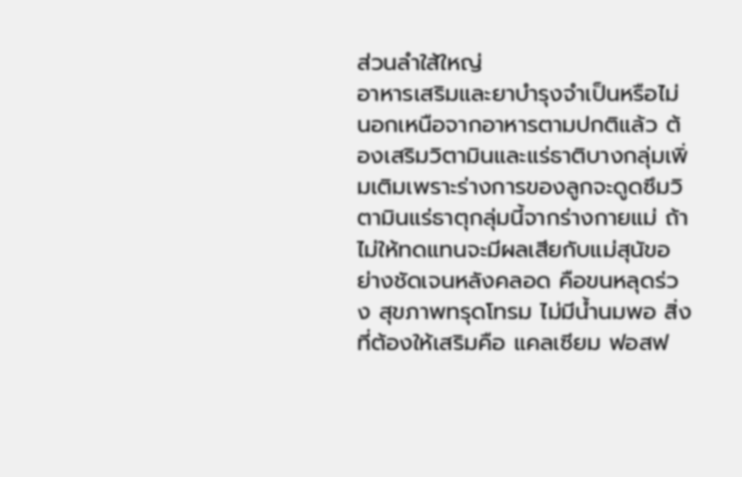ส่วนลำใส้ใหญ่
อาหารเสริมและยาบำรุงจำเป็นหรือไม่
นอกเหนือจากอาหารตามปกติแล้ว ต้องเสริมวิตามินและแร่ธาติบางกลุ่มเพิ่มเติมเพราะร่างการของลูกจะดูดซึมวิตามินแร่ธาตุกลุ่มนี้จากร่างกายแม่ ถ้าไม่ให้ทดแทนจะมีผลเสียกับแม่สุนัขอย่างชัดเจนหลังคลอด คือขนหลุดร่วง สุขภาพทรุดโทรม ไม่มีน้ำนมพอ สิ่งที่ต้องให้เสริมคือ แคลเซียม ฟอสฟ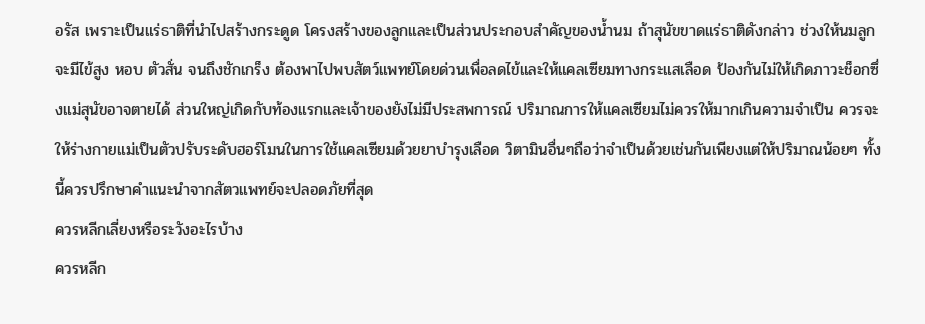อรัส เพราะเป็นแร่ธาติที่นำไปสร้างกระดูด โครงสร้างของลูกและเป็นส่วนประกอบสำคัญของน้ำนม ถ้าสุนัขขาดแร่ธาติดังกล่าว ช่วงให้นมลูกจะมีไข้สูง หอบ ตัวสั่น จนถึงชักเกร็ง ต้องพาไปพบสัตว์แพทย์โดยด่วนเพื่อลดไข้และให้แคลเซียมทางกระแสเลือด ป้องกันไม่ให้เกิดภาวะช็อกซึ่งแม่สุนัขอาจตายได้ ส่วนใหญ่เกิดกับท้องแรกและเจ้าของยังไม่มีประสพการณ์ ปริมาณการให้แคลเซียมไม่ควรให้มากเกินความจำเป็น ควรจะให้ร่างกายแม่เป็นตัวปรับระดับฮอร์โมนในการใช้แคลเซียมด้วยยาบำรุงเลือด วิตามินอื่นๆถือว่าจำเป็นด้วยเช่นกันเพียงแต่ให้ปริมาณน้อยๆ ทั้งนี้ควรปรึกษาคำแนะนำจากสัตวแพทย์จะปลอดภัยที่สุด
ควรหลีกเลี่ยงหรือระวังอะไรบ้าง
ควรหลีก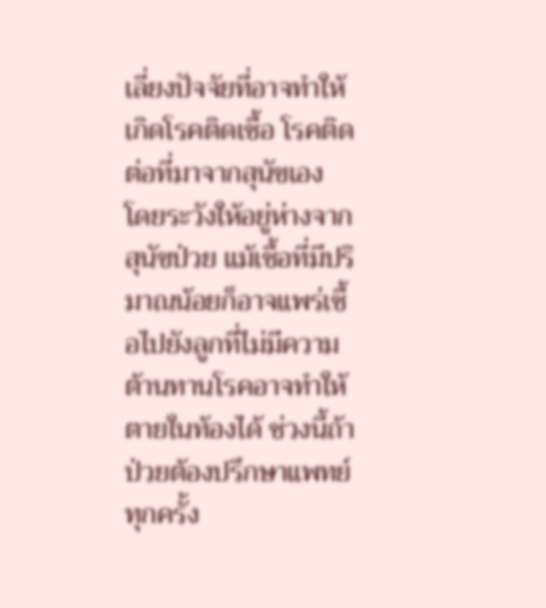เลี่ยงปัจจัยที่อาจทำให้เกิดโรคติดเชื้อ โรคติดต่อที่มาจากสุนัขเอง โดยระวังให้อยู่ห่างจากสุนัขป่วย แม้เชื้อที่มีปริมาณน้อยก็อาจแพร่เชื้อไปยังลูกที่ไม่มีความต้านทานโรคอาจทำให้ตายในท้องได้ ช่วงนี้ถ้าป่วยต้องปรึกษาแพทย์ทุกครั้ง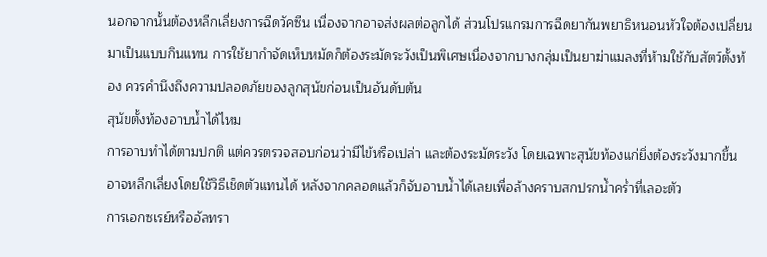นอกจากนั้นต้องหลีกเลี่ยงการฉีดวัคซีน เนื่องจากอาจส่งผลต่อลูกได้ ส่วนโปรแกรมการฉีดยากันพยาธิหนอนหัวใจต้องเปลี่ยนมาเป็นแบบกินแทน การใช้ยากำจัดเห็บหมัดก็ต้องระมัดระวังเป็นพิเศษเนื่องจากบางกลุ่มเป็นยาฆ่าแมลงที่ห้ามใช้กับสัตว์ตั้งท้อง ควรคำนึงถึงความปลอดภัยของลูกสุนัขก่อนเป็นอันดับต้น
สุนัขตั้งท้องอาบน้ำได้ไหม
การอาบทำได้ตามปกติ แต่ควรตรวจสอบก่อนว่ามีไข้หรือเปล่า และต้องระมัดระวัง โดยเฉพาะสุนัขท้องแก่ยิ่งต้องระวังมากขึ้น อาจหลีกเลี่ยงโดยใช้วิธีเช็ดตัวแทนได้ หลังจากคลอดแล้วก็จับอาบน้ำได้เลยเพื่อล้างคราบสกปรกน้ำคร่ำที่เลอะตัว
การเอกซเรย์หรืออัลทรา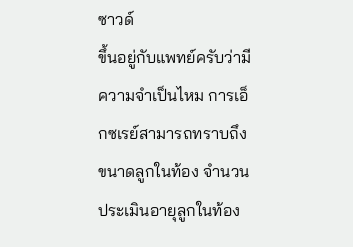ซาวด์
ขึ้นอยู่กับแพทย์ครับว่ามีความจำเป็นไหม การเอ็กซเรย์สามารถทราบถึงขนาดลูกในท้อง จำนวน ประเมินอายุลูกในท้อง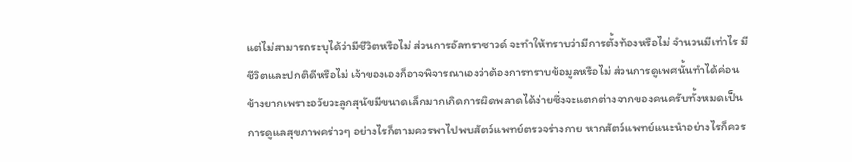แต่ไม่สามารถระบุได้ว่ามีชีวิตหรือไม่ ส่วนการอัลทราซาวด์ จะทำให้ทราบว่ามีการตั้งท้องหรือไม่ จำนวนมีเท่าไร มีชีวิตและปกติดีหรือไม่ เจ้าของเองก็อาจพิจารณาเองว่าต้องการทราบข้อมูลหรือไม่ ส่วนการดูเพศนั้นทำได้ค่อนข้างยากเพราะอวัยวะลูกสุนัขมีขนาดเล็กมากเกิดการผิดพลาดได้ง่ายซึ่งจะแตกต่างจากของคนครับทั้งหมดเป็นการดูแลสุขภาพคร่าวๆ อย่างไรก็ตามควรพาไปพบสัตว์แพทย์ตรวจร่างกาย หากสัตว์แพทย์แนะนำอย่างไรก็ควร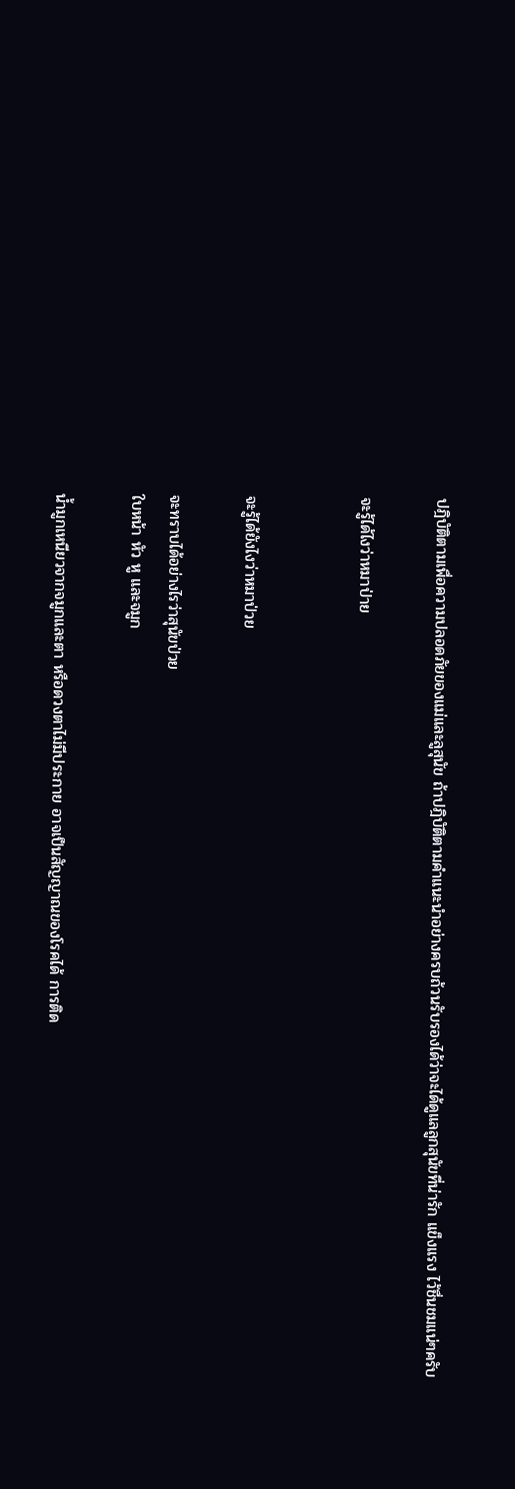ปฎิบัติตามเพื่อความปลอดภัยของแม่และลูสุนัข ถ้าปฎิบัติตามคำแนะนำอย่างครบถ้วนรับรองได้ว่าจะได้ดูแลลูกสุนัขที่น่ารัก แข็งแรง ไว้ชื่นชมแน่ๆครับ

จะรู้ได้ไงว่าหมาป่าย


จะรู้ได้ยังไงว่าหมาป่วย

จะทราบได้อย่างไรว่าสุนัขป่วย
ใบหน้า หัว หู และจมูก

น้ำมูกเหนียวจากจมูกและตา หรือดวงตาไม่มีประกาย อาจเป็นสัญญาณของโรคได้ การติด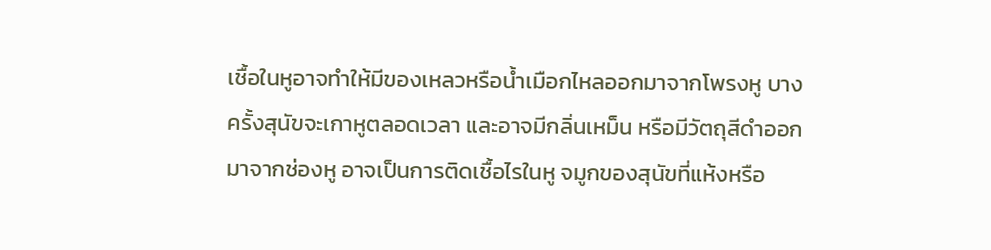เชื้อในหูอาจทำให้มีของเหลวหรือน้ำเมือกไหลออกมาจากโพรงหู บางครั้งสุนัขจะเกาหูตลอดเวลา และอาจมีกลิ่นเหม็น หรือมีวัตถุสีดำออกมาจากช่องหู อาจเป็นการติดเชื้อไรในหู จมูกของสุนัขที่แห้งหรือ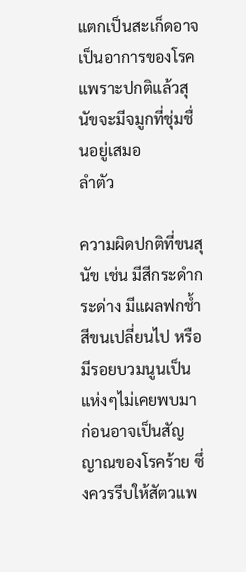แตกเป็นสะเก็ดอาจเป็นอาการของโรค แพราะปกติแล้วสุนัขจะมีจมูกที่ชุ่มชื่นอยู่เสมอ
ลำตัว

ความผิดปกติที่ขนสุนัข เช่น มีสีกระดำกระด่าง มีแผลฟกช้ำ สีขนเปลี่ยนไป หรือมีรอยบวมนูนเป็นแห่งๆไม่เคยพบมาก่อนอาจเป็นสัญญาณของโรคร้าย ซึ่งควรรีบให้สัตวแพ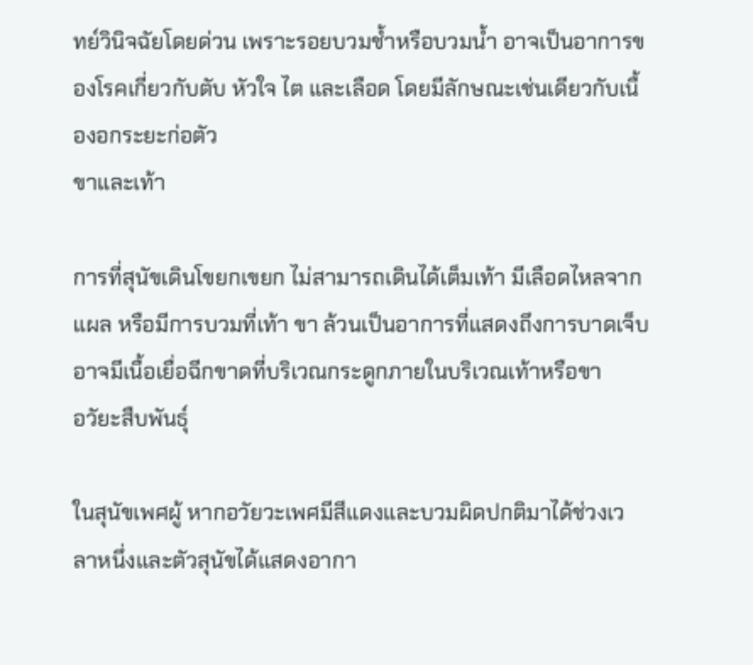ทย์วินิจฉัยโดยด่วน เพราะรอยบวมช้ำหรือบวมน้ำ อาจเป็นอาการของโรคเกี่ยวกับตับ หัวใจ ไต และเลือด โดยมีลักษณะเช่นเดียวกับเนื้องอกระยะก่อตัว
ขาและเท้า

การที่สุนัขเดินโขยกเขยก ไม่สามารถเดินได้เต็มเท้า มีเลือดไหลจากแผล หรือมีการบวมที่เท้า ขา ล้วนเป็นอาการที่แสดงถึงการบาดเจ็บอาจมีเนื้อเยื่อฉีกขาดที่บริเวณกระดูกภายในบริเวณเท้าหรือขา
อวัยะสืบพันธุ์

ในสุนัขเพศผู้ หากอวัยวะเพศมีสีแดงและบวมผิดปกติมาได้ช่วงเวลาหนึ่งและตัวสุนัขได้แสดงอากา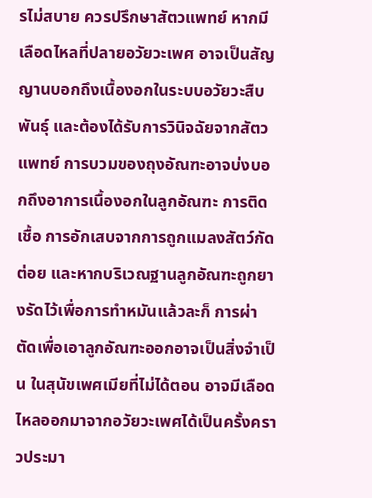รไม่สบาย ควรปรึกษาสัตวแพทย์ หากมีเลือดไหลที่ปลายอวัยวะเพศ อาจเป็นสัญญานบอกถึงเนื้องอกในระบบอวัยวะสืบพันธุ์ และต้องได้รับการวินิจฉัยจากสัตวแพทย์ การบวมของถุงอัณฑะอาจบ่งบอกถึงอาการเนื้องอกในลูกอัณฑะ การติดเชื้อ การอักเสบจากการถูกแมลงสัตว์กัดต่อย และหากบริเวณฐานลูกอัณฑะถูกยางรัดไว้เพื่อการทำหมันแล้วละก็ การผ่าตัดเพื่อเอาลูกอัณฑะออกอาจเป็นสิ่งจำเป็น ในสุนัขเพศเมียที่ไม่ได้ตอน อาจมีเลือดไหลออกมาจากอวัยวะเพศได้เป็นครั้งคราวประมา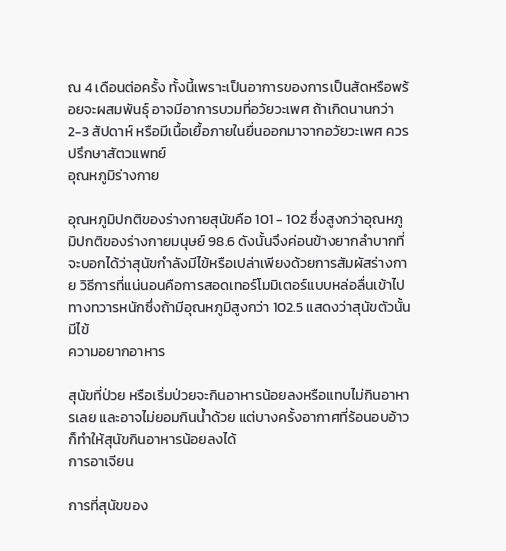ณ 4 เดือนต่อครั้ง ทั้งนี้เพราะเป็นอาการของการเป็นสัดหรือพร้อยจะผสมพันธุ์ อาจมีอาการบวมที่อวัยวะเพศ ถ้าเกิดนานกว่า 2-3 สัปดาห์ หรือมีเนื้อเยื้อภายในยื่นออกมาจากอวัยวะเพศ ควรปรึกษาสัตวแพทย์
อุณหภูมิร่างกาย

อุณหภูมิปกติของร่างกายสุนัขคือ 101 - 102 ซึ่งสูงกว่าอุณหภูมิปกติของร่างกายมนุษย์ 98.6 ดังนั้นจึงค่อนข้างยากลำบากที่จะบอกได้ว่าสุนัขกำลังมีไข้หรือเปล่าเพียงด้วยการสัมผัสร่างกาย วิธีการที่แน่นอนคือการสอดเทอร์โมมิเตอร์แบบหล่อลื่นเข้าไปทางทวารหนักซึ่งถ้ามีอุณหภูมิสูงกว่า 102.5 แสดงว่าสุนัขตัวนั้นมีไข้
ความอยากอาหาร

สุนัขที่ป่วย หรือเริ่มป่วยจะกินอาหารน้อยลงหรือแทบไม่กินอาหารเลย และอาจไม่ยอมกินน้ำด้วย แต่บางครั้งอากาศที่ร้อนอบอ้าว ก็ทำให้สุนัขกินอาหารน้อยลงได้
การอาเจียน

การที่สุนัขของ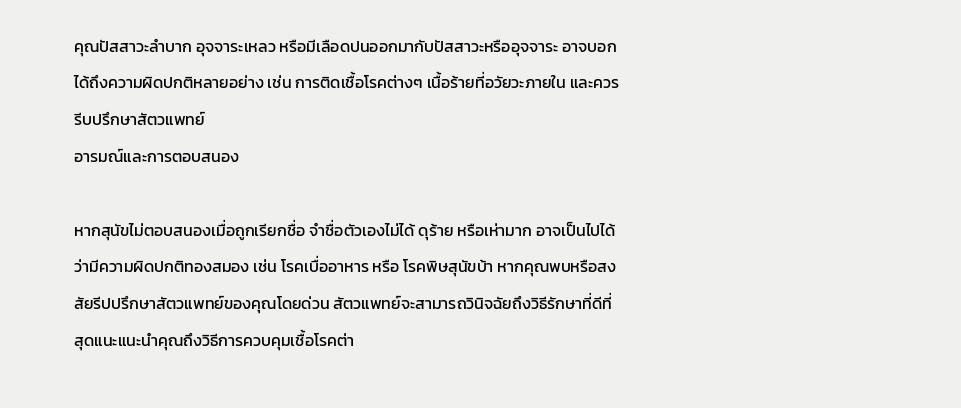คุณปัสสาวะลำบาก อุจจาระเหลว หรือมีเลือดปนออกมากับปัสสาวะหรืออุจจาระ อาจบอกได้ถึงความผิดปกติหลายอย่าง เช่น การติดเชื้อโรคต่างๆ เนื้อร้ายที่อวัยวะภายใน และควรรีบปรึกษาสัตวแพทย์
อารมณ์และการตอบสนอง

หากสุนัขไม่ตอบสนองเมื่อถูกเรียกชื่อ จำชื่อตัวเองไม่ได้ ดุร้าย หรือเห่ามาก อาจเป็นไปได้ว่ามีความผิดปกติทองสมอง เช่น โรคเบื่ออาหาร หรือ โรคพิษสุนัขบ้า หากคุณพบหรือสงสัยรีปปรึกษาสัตวแพทย์ของคุณโดยด่วน สัตวแพทย์จะสามารถวินิจฉัยถึงวิธีรักษาที่ดีที่สุดแนะแนะนำคุณถึงวิธีการควบคุมเชื้อโรคต่า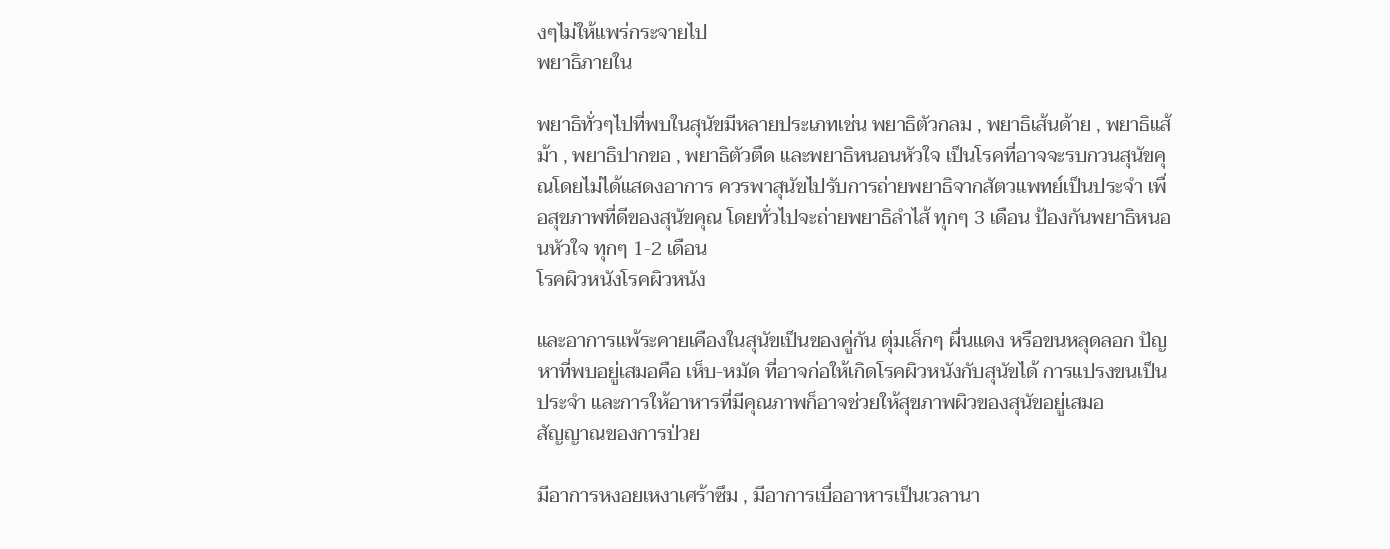งๆไม่ให้แพร่กระจายไป
พยาธิภายใน

พยาธิทั่วๆไปที่พบในสุนัขมีหลายประเภทเช่น พยาธิตัวกลม , พยาธิเส้นด้าย , พยาธิแส้ม้า , พยาธิปากขอ , พยาธิตัวตืด และพยาธิหนอนหัวใจ เป็นโรคที่อาจจะรบกวนสุนัขคุณโดยไม่ได้แสดงอาการ ควรพาสุนัขไปรับการถ่ายพยาธิจากสัตวแพทย์เป็นประจำ เพื่อสุขภาพที่ดีของสุนัขคุณ โดยทั่วไปจะถ่ายพยาธิลำไส้ ทุกๆ 3 เดือน ป้องกันพยาธิหนอนหัวใจ ทุกๆ 1-2 เดือน
โรคผิวหนังโรคผิวหนัง

และอาการแพ้ระคายเคืองในสุนัขเป็นของคู่กัน ตุ่มเล็กๆ ผื่นแดง หรือขนหลุดลอก ปัญหาที่พบอยู่เสมอคือ เห็บ-หมัด ที่อาจก่อให้เกิดโรคผิวหนังกับสุนัขได้ การแปรงขนเป็นประจำ และการให้อาหารที่มีคุณภาพก็อาจช่วยให้สุขภาพผิวของสุนัขอยู่เสมอ
สัญญาณของการป่วย

มีอาการหงอยเหงาเศร้าซึม , มีอาการเบื่ออาหารเป็นเวลานา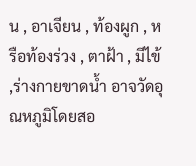น , อาเจียน , ท้องผูก , หรือท้องร่วง , ตาฝ้า , มีไข้ ,ร่างกายขาดน้ำ อาจวัดอุณหภูมิโดยสอ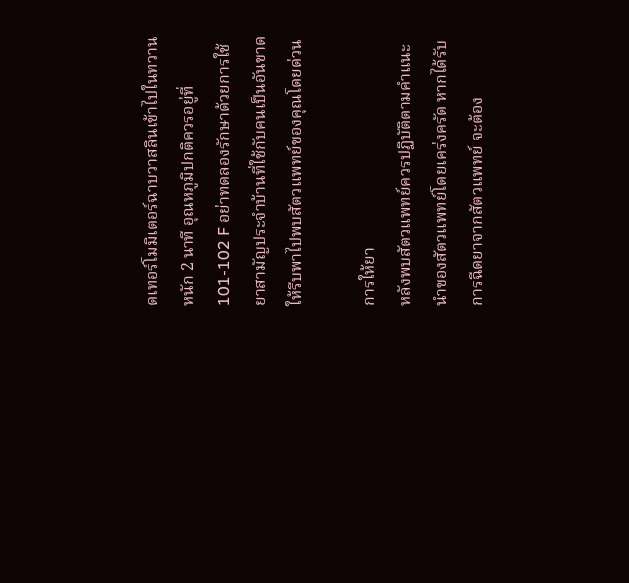ดเทอร์โมมิเตอร์ฉาบวาสลินเข้าไปในทวานหนัก 2 นาที อุณหภูมิปกติควรอยู่ที่ 101-102 F อย่าทดลองรักษาด้วยการใช้ยาสามัญประจำบ้านที่ใช้กับคนเป็นอันขาด ให้รีบพาไปพบสัตวแพทย์ของคุณโดยด่วน

การให้ยา
หลังพบสัตวแพทย์ควรปฏิบัติตามคำแนะนำของสัตวแพทย์โดยเคร่งครัด หากได้รับการฉีดยาจากสัตวแพทย์ จะต้อง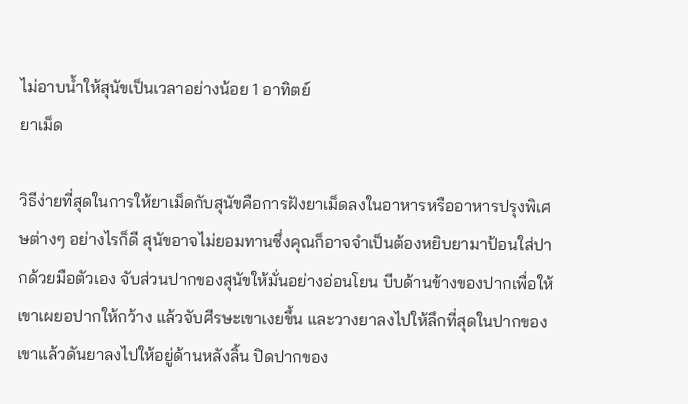ไม่อาบน้ำให้สุนัขเป็นเวลาอย่างน้อย 1 อาทิตย์
ยาเม็ด

วิธีง่ายที่สุดในการให้ยาเม็ดกับสุนัขคือการฝังยาเม็ดลงในอาหารหรืออาหารปรุงพิเศษต่างๆ อย่างไรก็ดี สุนัขอาจไม่ยอมทานซึ่งคุณก็อาจจำเป็นต้องหยิบยามาป้อนใส่ปากด้วยมือตัวเอง จับส่วนปากของสุนัขให้มั่นอย่างอ่อนโยน บีบด้านข้างของปากเพื่อให้เขาเผยอปากให้กว้าง แล้วจับศีรษะเขาเงยขึ้น และวางยาลงไปให้ลึกที่สุดในปากของเขาแล้วดันยาลงไปให้อยู่ด้านหลังลิ้น ปิดปากของ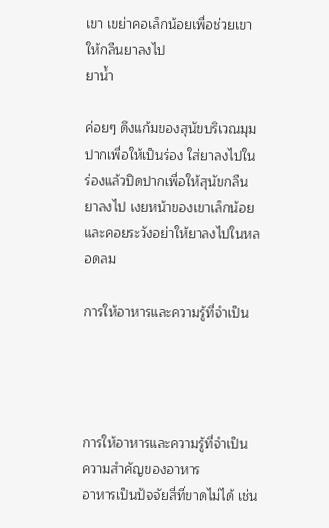เขา เขย่าคอเล็กน้อยเพื่อช่วยเขาให้กลืนยาลงไป
ยาน้ำ

ค่อยๆ ดึงแก้มของสุนัขบริเวณมุมปากเพื่อให้เป็นร่อง ใส่ยาลงไปในร่องแล้วปิดปากเพื่อให้สุนัขกลืนยาลงไป เงยหน้าของเขาเล็กน้อยและคอยระวังอย่าให้ยาลงไปในหลอดลม

การให้อาหารและความรู้ที่จำเป็น




การให้อาหารและความรู้ที่จำเป็น
ความสำคัญของอาหาร
อาหารเป็นปัจจัยสี่ที่ขาดไม่ได้ เช่น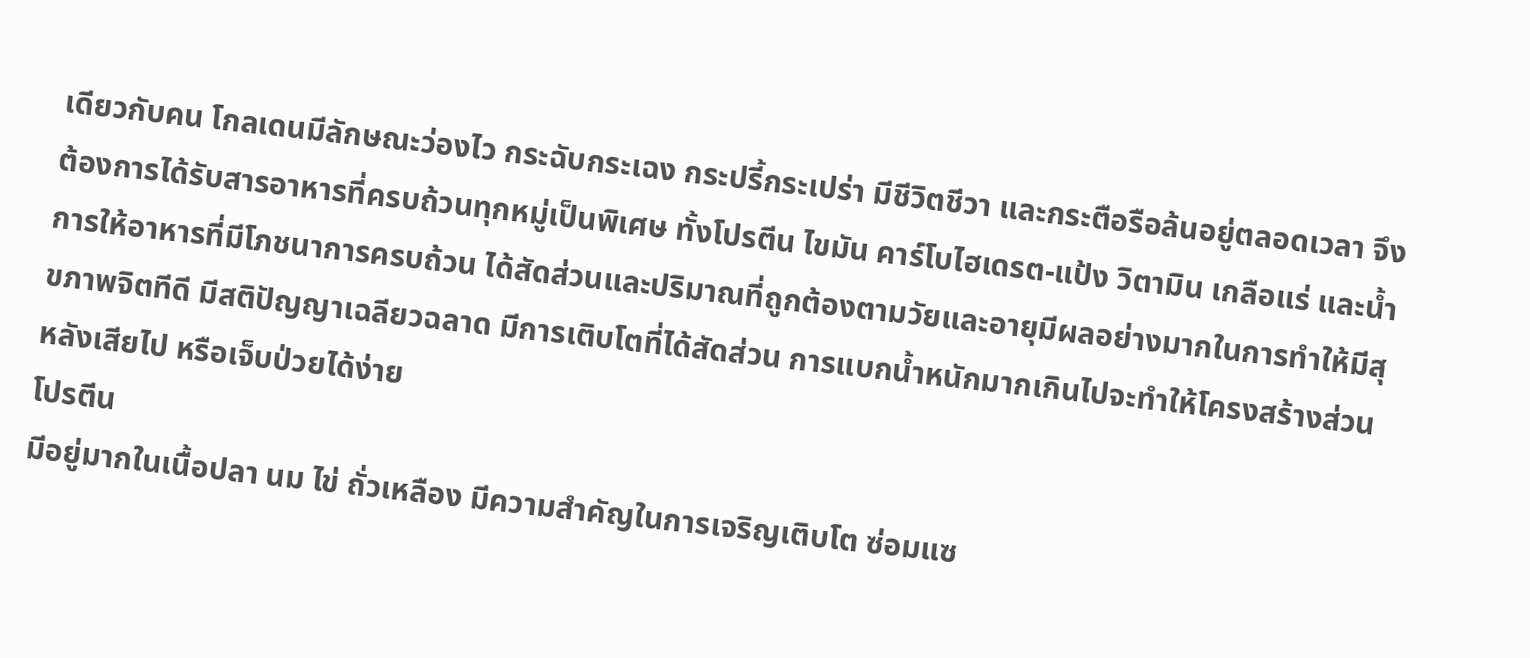เดียวกับคน โกลเดนมีลักษณะว่องไว กระฉับกระเฉง กระปรี้กระเปร่า มีชีวิตชีวา และกระตือรือล้นอยู่ตลอดเวลา จึงต้องการได้รับสารอาหารที่ครบถ้วนทุกหมู่เป็นพิเศษ ทั้งโปรตีน ไขมัน คาร์โบไฮเดรต-แป้ง วิตามิน เกลือแร่ และน้ำ การให้อาหารที่มีโภชนาการครบถ้วน ได้สัดส่วนและปริมาณที่ถูกต้องตามวัยและอายุมีผลอย่างมากในการทำให้มีสุขภาพจิตทีดี มีสติปัญญาเฉลียวฉลาด มีการเติบโตที่ได้สัดส่วน การแบกน้ำหนักมากเกินไปจะทำให้โครงสร้างส่วนหลังเสียไป หรือเจ็บป่วยได้ง่าย
โปรตีน
มีอยู่มากในเนื้อปลา นม ไข่ ถั่วเหลือง มีความสำคัญในการเจริญเติบโต ซ่อมแซ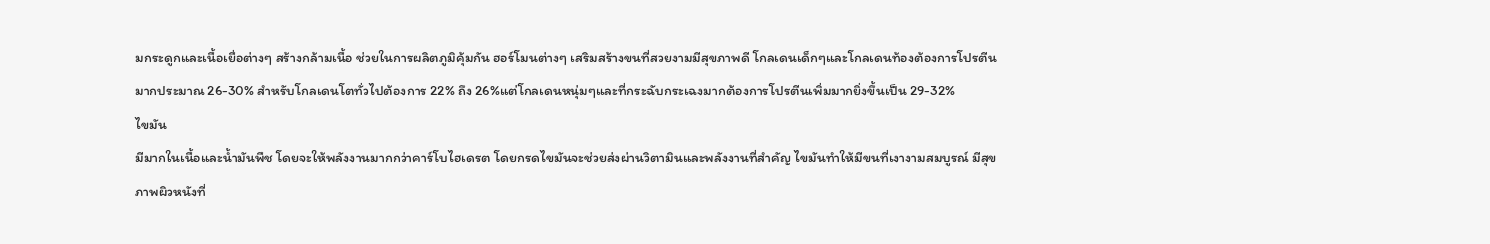มกระดูกและเนื้อเยื่อต่างๆ สร้างกล้ามเนื้อ ช่วยในการผลิตภูมิคุ้มกัน ฮอร์โมนต่างๆ เสริมสร้างขนที่สวยงามมีสุขภาพดี โกลเดนเด็กๆและโกลเดนท้องต้องการโปรตีนมากประมาณ 26-30% สำหรับโกลเดนโตทั่วไปต้องการ 22% ถึง 26%แต่โกลเดนหนุ่มๆและที่กระฉับกระเฉงมากต้องการโปรตีนเพิ่มมากยิ่งขึ้นเป็น 29-32%
ไขมัน
มีมากในเนื้อและน้ำมันพืช โดยจะให้พลังงานมากกว่าคาร์โบไฮเดรต โดยกรดไขมันจะช่วยส่งผ่านวิตามินและพลังงานที่สำคัญ ไขมันทำให้มีขนที่เงางามสมบูรณ์ มีสุขภาพผิวหนังที่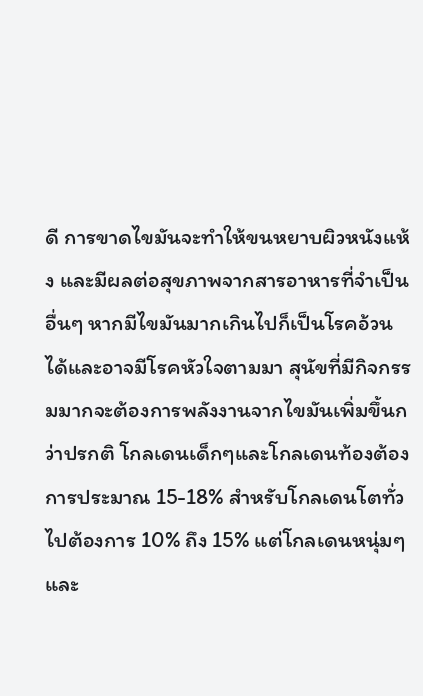ดี การขาดไขมันจะทำให้ขนหยาบผิวหนังแห้ง และมีผลต่อสุขภาพจากสารอาหารที่จำเป็นอื่นๆ หากมีไขมันมากเกินไปก็เป็นโรคอ้วนได้และอาจมีโรคหัวใจตามมา สุนัขที่มีกิจกรรมมากจะต้องการพลังงานจากไขมันเพิ่มขึ้นกว่าปรกติ โกลเดนเด็กๆและโกลเดนท้องต้องการประมาณ 15-18% สำหรับโกลเดนโตทั่วไปต้องการ 10% ถึง 15% แต่โกลเดนหนุ่มๆและ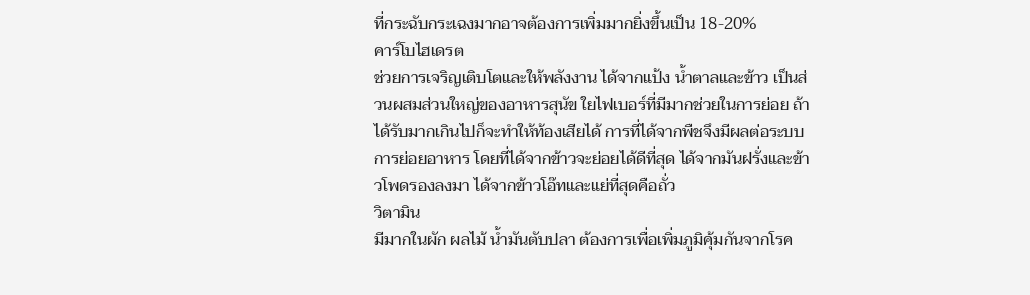ที่กระฉับกระเฉงมากอาจต้องการเพิ่มมากยิ่งขึ้นเป็น 18-20%
คาร์โบไฮเดรต
ช่วยการเจริญเติบโตและให้พลังงาน ได้จากแป้ง น้ำตาลและข้าว เป็นส่วนผสมส่วนใหญ่ของอาหารสุนัข ใยไฟเบอร์ที่มีมากช่วยในการย่อย ถ้าได้รับมากเกินไปก็จะทำให้ท้องเสียได้ การที่ได้จากพืชจึงมีผลต่อระบบการย่อยอาหาร โดยที่ได้จากข้าวจะย่อยได้ดีที่สุด ได้จากมันฝรั่งและข้าวโพดรองลงมา ได้จากข้าวโอ๊ทและแย่ที่สุดคือถั่ว
วิตามิน
มีมากในผัก ผลไม้ น้ำมันตับปลา ต้องการเพื่อเพิ่มภูมิคุ้มกันจากโรค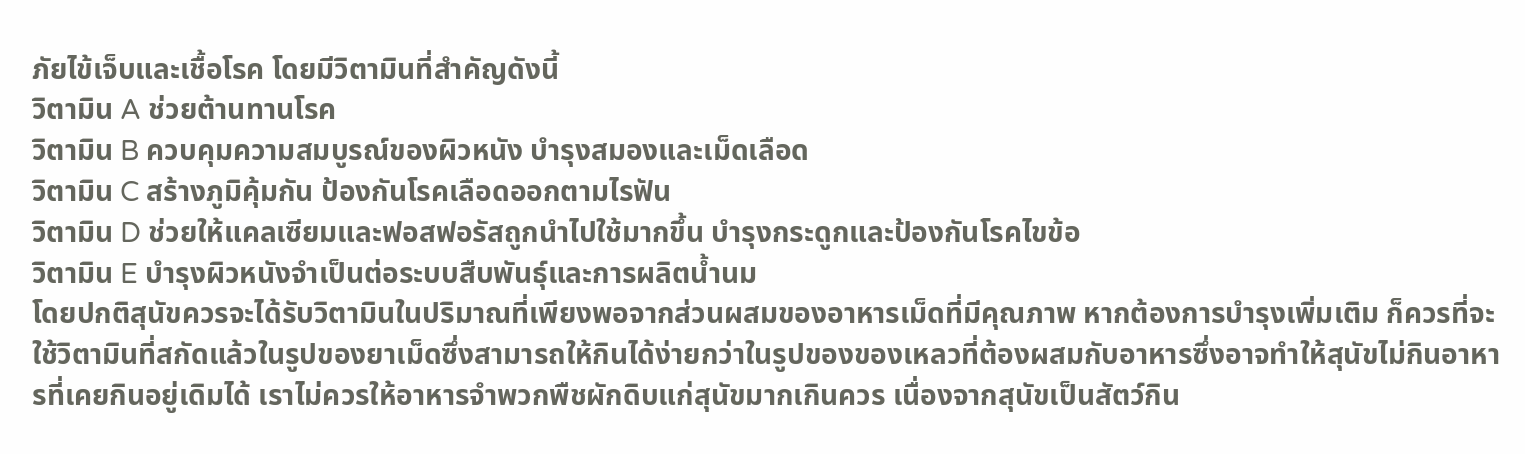ภัยไข้เจ็บและเชื้อโรค โดยมีวิตามินที่สำคัญดังนี้
วิตามิน A ช่วยต้านทานโรค
วิตามิน B ควบคุมความสมบูรณ์ของผิวหนัง บำรุงสมองและเม็ดเลือด
วิตามิน C สร้างภูมิคุ้มกัน ป้องกันโรคเลือดออกตามไรฟัน
วิตามิน D ช่วยให้แคลเซียมและฟอสฟอรัสถูกนำไปใช้มากขึ้น บำรุงกระดูกและป้องกันโรคไขข้อ
วิตามิน E บำรุงผิวหนังจำเป็นต่อระบบสืบพันธุ์และการผลิตน้ำนม
โดยปกติสุนัขควรจะได้รับวิตามินในปริมาณที่เพียงพอจากส่วนผสมของอาหารเม็ดที่มีคุณภาพ หากต้องการบำรุงเพิ่มเติม ก็ควรที่จะใช้วิตามินที่สกัดแล้วในรูปของยาเม็ดซึ่งสามารถให้กินได้ง่ายกว่าในรูปของของเหลวที่ต้องผสมกับอาหารซึ่งอาจทำให้สุนัขไม่กินอาหารที่เคยกินอยู่เดิมได้ เราไม่ควรให้อาหารจำพวกพืชผักดิบแก่สุนัขมากเกินควร เนื่องจากสุนัขเป็นสัตว์กิน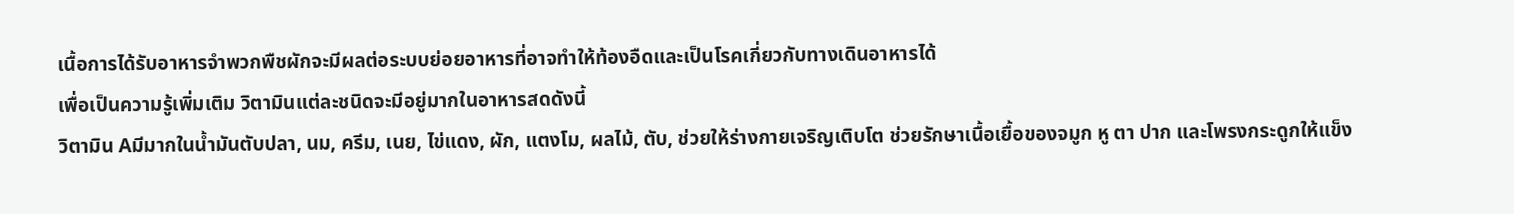เนื้อการได้รับอาหารจำพวกพืชผักจะมีผลต่อระบบย่อยอาหารที่อาจทำให้ท้องอืดและเป็นโรคเกี่ยวกับทางเดินอาหารได้
เพื่อเป็นความรู้เพิ่มเติม วิตามินแต่ละชนิดจะมีอยู่มากในอาหารสดดังนี้
วิตามิน Aมีมากในน้ำมันตับปลา, นม, ครีม, เนย, ไข่แดง, ผัก, แตงโม, ผลไม้, ตับ, ช่วยให้ร่างกายเจริญเติบโต ช่วยรักษาเนื้อเยื้อของจมูก หู ตา ปาก และโพรงกระดูกให้แข็ง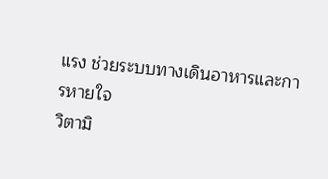แรง ช่วยระบบทางเดินอาหารและการหายใจ
วิตามิ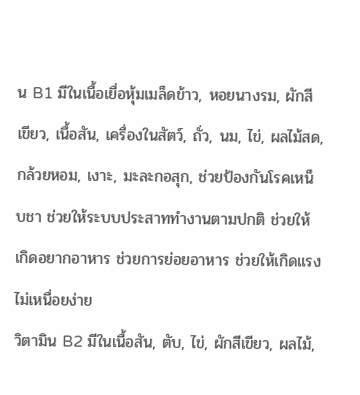น B1 มีในเนื้อเยื่อหุ้มเมล็ดข้าว, หอยนางรม, ผักสีเขียว, เนื้อสัน, เครื่องในสัตว์, ถั่ว, นม, ไข่, ผลไม้สด, กล้วยหอม, เงาะ, มะละกอสุก, ช่วยป้องกันโรคเหน็บชา ช่วยให้ระบบประสาททำงานตามปกติ ช่วยให้เกิดอยากอาหาร ช่วยการย่อยอาหาร ช่วยให้เกิดแรงไม่เหนื่อยง่าย
วิตามิน B2 มีในเนื้อสัน, ตับ, ไข่, ผักสีเขียว, ผลไม้,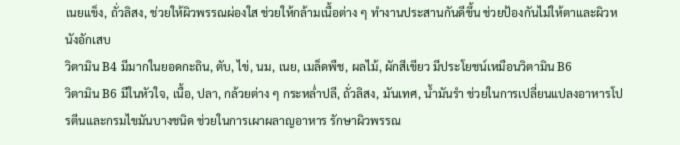เนยแข็ง, ถั่วลิสง, ช่วยให้ผิวพรรณผ่องใส ช่วยให้กล้ามเนื้อต่าง ๆ ทำงานประสานกันดีขึ้น ช่วยป้องกันไม่ให้ตาและผิวหนังอักเสบ
วิตามิน B4 มีมากในยอดกะถิน, ตับ, ไข่, นม, เนย, เมล็ดพืช, ผลไม้, ผักสีเขียว มีประโยชน์เหมือนวิตามิน B6
วิตามิน B6 มีในหัวใจ, เนื้อ, ปลา, กล้วยต่าง ๆ กระหล่ำปลี, ถั่วลิสง, มันเทศ, น้ำมันรำ ช่วยในการเปลี่ยนแปลงอาหารโปรตีนและกรมไขมันบางชนิด ช่วยในการเผาผลาญอาหาร รักษาผิวพรรณ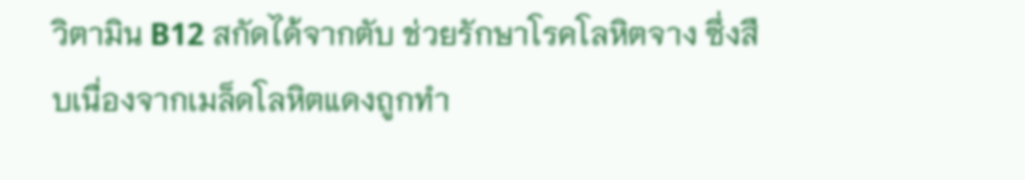วิตามิน B12 สกัดได้จากตับ ช่วยรักษาโรคโลหิตจาง ซึ่งสืบเนื่องจากเมล็ดโลหิตแดงถูกทำ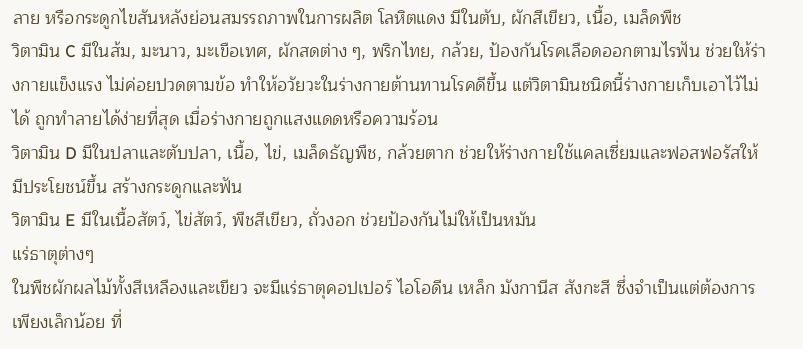ลาย หรือกระดูกไขสันหลังย่อนสมรรถภาพในการผลิต โลหิตแดง มีในตับ, ผักสีเขียว, เนื้อ, เมล็ดพืช
วิตามิน C มีในส้ม, มะนาว, มะเขือเทศ, ผักสดต่าง ๆ, พริกไทย, กล้วย, ป้องกันโรคเลือดออกตามไรฟัน ช่วยให้ร่างกายแข็งแรง ไม่ค่อยปวดตามข้อ ทำให้อวัยวะในร่างกายต้านทานโรคดีขึ้น แต่วิตามินชนิดนี้ร่างกายเก็บเอาไว้ไม่ได้ ถูกทำลายได้ง่ายที่สุด เมื่อร่างกายถูกแสงแดดหรือความร้อน
วิตามิน D มีในปลาและตับปลา, เนื้อ, ไข่, เมล็ดธัญพืช, กล้วยตาก ช่วยให้ร่างกายใช้แคลเซี่ยมและฟอสฟอรัสให้มีประโยชน์ขึ้น สร้างกระดูกและฟัน
วิตามิน E มีในเนื้อสัตว์, ไข่สัตว์, พืชสีเขียว, ถั่วงอก ช่วยป้องกันไม่ให้เป็นหมัน
แร่ธาตุต่างๆ
ในพืชผักผลไม้ทั้งสีเหลืองและเขียว จะมีแร่ธาตุคอปเปอร์ ไอโอดีน เหล็ก มังกานีส สังกะสี ซึ่งจำเป็นแต่ต้องการเพียงเล็กน้อย ที่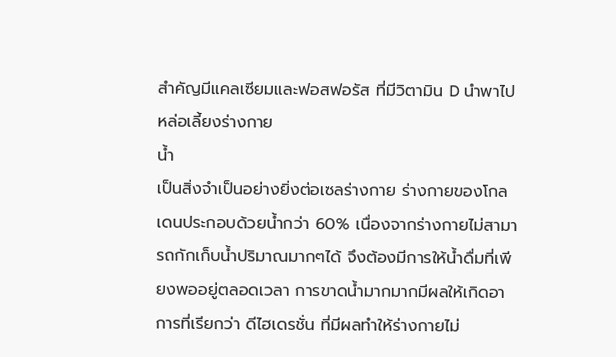สำคัญมีแคลเซียมและฟอสฟอรัส ที่มีวิตามิน D นำพาไปหล่อเลี้ยงร่างกาย
น้ำ
เป็นสิ่งจำเป็นอย่างยิ่งต่อเซลร่างกาย ร่างกายของโกลเดนประกอบด้วยน้ำกว่า 60% เนื่องจากร่างกายไม่สามารถกักเก็บน้ำปริมาณมากๆได้ จึงต้องมีการให้น้ำดื่มที่เพียงพออยู่ตลอดเวลา การขาดน้ำมากมากมีผลให้เกิดอาการที่เรียกว่า ดีไฮเดรชั่น ที่มีผลทำให้ร่างกายไม่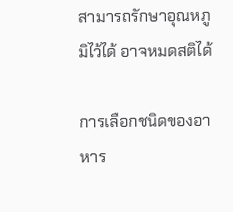สามารถรักษาอุณหภูมิไว้ได้ อาจหมดสติได้

การเลือกชนิดของอาหาร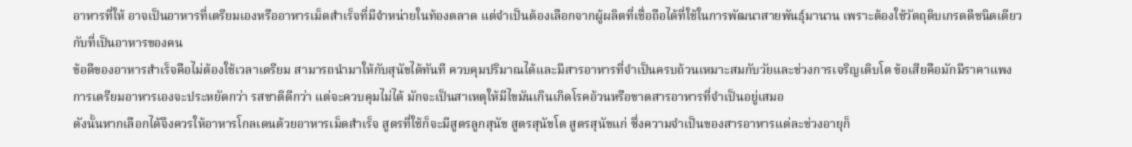อาหารที่ให้ อาจเป็นอาหารที่เตรียมเองหรืออาหารเม็ดสำเร็จที่มีจำหน่ายในท้องตลาด แต่จำเป็นต้องเลือกจากผู้ผลิตที่เชื่อถือได้ที่ใช้ในการพัฒนาสายพันธุ์มานาน เพราะต้องใช้วัตถุดิบเกรดดีชนิดเดียวกับที่เป็นอาหารของคน
ข้อดีของอาหารสำเร็จคือไม่ต้องใช้เวลาเตรียม สามารถนำมาให้กับสุนัขได้ทันที ควบคุมปริมาณได้และมีสารอาหารที่จำเป็นครบถ้วนเหมาะสมกับวัยและช่วงการเจริญเติบโต ข้อเสียคือมักมีราคาแพง
การเตรียมอาหารเองจะประหยัดกว่า รสชาติดีกว่า แต่จะควบคุมไม่ได้ มักจะเป็นสาเหตุให้มีไขมันเกินเกิดโรคอ้วนหรือขาดสารอาหารที่จำเป็นอยู่เสมอ
ดังนั้นหากเลือกได้จึงควรให้อาหารโกลเดนด้วยอาหารเม็ดสำเร็จ สูตรที่ใช้ก็จะมีสูตรลูกสุนัข สูตรสุนัขโต สูตรสุนัขแก่ ซึ่งความจำเป็นของสารอาหารแต่ละช่วงอายุก็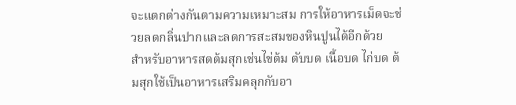จะแตกต่างกันตามความเหมาะสม การให้อาหารเม็ดจะช่วยลดกลิ่นปากและลดการสะสมของหินปูนได้อีกด้วย
สำหรับอาหารสดต้มสุกเช่นไข่ต้ม ตับบด เนื้อบด ไก่บด ต้มสุกใช้เป็นอาหารเสริมคลุกกับอา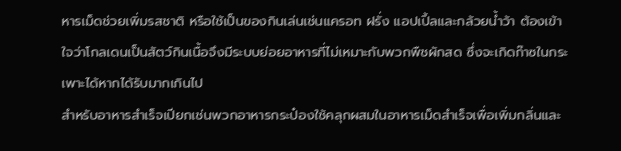หารเม็ดช่วยเพิ่มรสชาติ หรือใช้เป็นของกินเล่นเช่นแครอท ฝรั่ง แอปเปิ้ลและกล้วยน้ำว้า ต้องเข้าใจว่าโกลเดนเป็นสัตว์กินเนื้อจึงมีระบบย่อยอาหารที่ไม่เหมาะกับพวกพืชผักสด ซึ่งจะเกิดก๊าซในกระเพาะได้หากได้รับมากเกินไป
สำหรับอาหารสำเร็จเปียกเช่นพวกอาหารกระป๋องใช้คลุกผสมในอาหารเม็ดสำเร็จเพื่อเพิ่มกลิ่นและ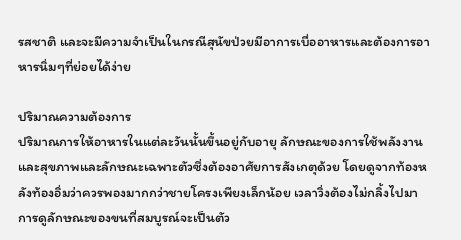รสชาติ และจะมีความจำเป็นในกรณีสุนัขป่วยมีอาการเบื่ออาหารและต้องการอาหารนิ่มๆที่ย่อยได้ง่าย

ปริมาณความต้องการ
ปริมาณการให้อาหารในแต่ละวันนั้นขึ้นอยู่กับอายุ ลักษณะของการใช้พลังงานและสุขภาพและลักษณะเฉพาะตัวซึ่งต้องอาศัยการสังเกตุด้วย โดยดูจากท้องหลังท้องอิ่มว่าควรพองมากกว่าชายโครงเพียงเล็กน้อย เวลาวิ่งต้องไม่กลิ้งไปมา
การดูลักษณะของขนที่สมบูรณ์จะเป็นตัว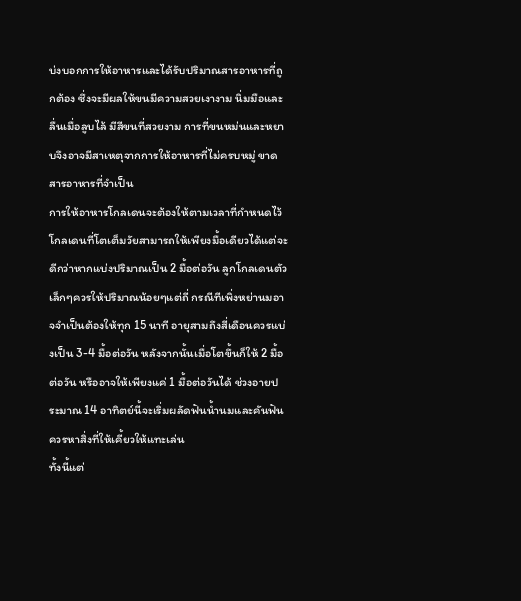บ่งบอกการให้อาหารและได้รับปริมาณสารอาหารที่ถูกต้อง ซึ่งจะมีผลให้ขนมีความสวยเงางาม นิ่มมือและลื่นเมื่อลูบไล้ มีสีขนที่สวยงาม การที่ขนหม่นและหยาบจึงอาจมีสาเหตุจากการให้อาหารที่ไม่ครบหมู่ ขาดสารอาหารที่จำเป็น
การให้อาหารโกลเดนจะต้องให้ตามเวลาที่กำหนดไว้ โกลเดนที่โตเต็มวัยสามารถให้เพียงมื้อเดียวได้แต่จะดีกว่าหากแบ่งปริมาณเป็น 2 มื้อต่อวัน ลูกโกลเดนตัวเล็กๆควรให้ปริมาณน้อยๆแต่ถี่ กรณีทีเพิ่งหย่านมอาจจำเป็นต้องให้ทุก 15 นาที อายุสามถึงสี่เดือนควรแบ่งเป็น 3-4 มื้อต่อวัน หลังจากนั้นเมื่อโตขึ้นก็ให้ 2 มื้อต่อวัน หรืออาจให้เพียงแค่ 1 มื้อต่อวันได้ ช่วงอายประมาณ 14 อาทิตย์นี้จะเริ่มผลัดฟันน้ำนมและคันฟัน ควรหาสิ่งที่ให้เคี้ยวให้แทะเล่น
ทั้งนี้แต่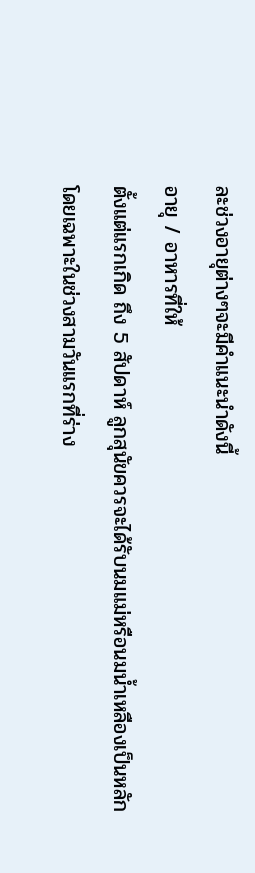ละช่วงอายุต่างๆจะมีคำแนะนำดังนี้
อายุ / อาหารที่ให้
ตั้งแต่แรกเกิด ถึง 5 สัปดาห์ ลูกสุนัขควรจะได้รับนมแม่หรือนมน้ำเหลืองเป็นหลัก โดยเฉพาะในช่วงสามวันแรกที่ร่าง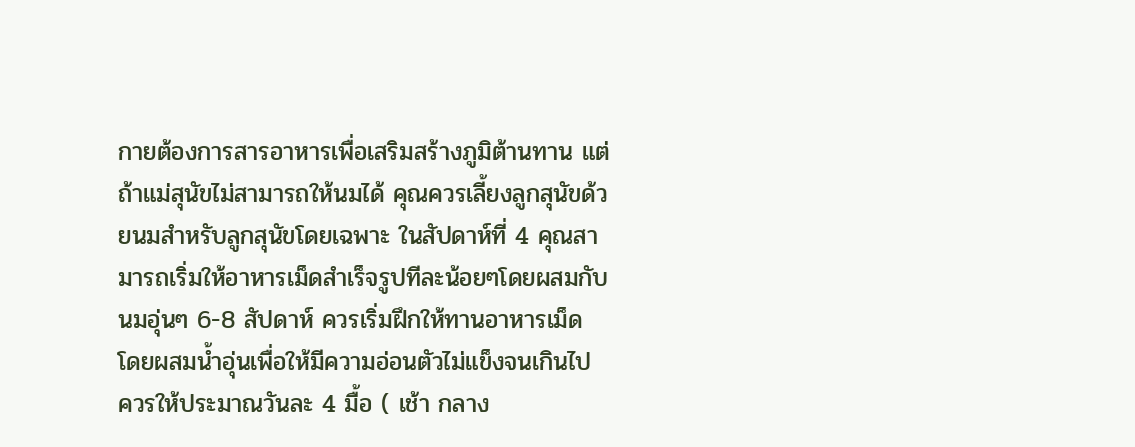กายต้องการสารอาหารเพื่อเสริมสร้างภูมิต้านทาน แต่ถ้าแม่สุนัขไม่สามารถให้นมได้ คุณควรเลี้ยงลูกสุนัขด้วยนมสำหรับลูกสุนัขโดยเฉพาะ ในสัปดาห์ที่ 4 คุณสามารถเริ่มให้อาหารเม็ดสำเร็จรูปทีละน้อยๆโดยผสมกับนมอุ่นๆ 6-8 สัปดาห์ ควรเริ่มฝึกให้ทานอาหารเม็ด โดยผสมน้ำอุ่นเพื่อให้มีความอ่อนตัวไม่แข็งจนเกินไป ควรให้ประมาณวันละ 4 มื้อ ( เช้า กลาง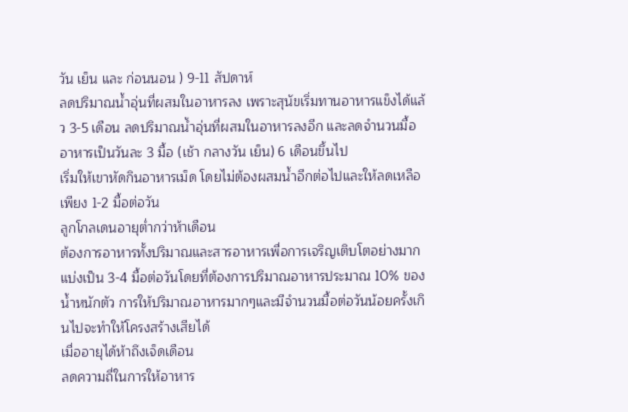วัน เย็น และ ก่อนนอน ) 9-11 สัปดาห์
ลดปริมาณน้ำอุ่นที่ผสมในอาหารลง เพราะสุนัขเริ่มทานอาหารแข็งได้แล้ว 3-5 เดือน ลดปริมาณน้ำอุ่นที่ผสมในอาหารลงอีก และลดจำนวนมื้ออาหารเป็นวันละ 3 มื้อ (เช้า กลางวัน เย็น) 6 เดือนขึ้นไป
เริ่มให้เขาหัดกินอาหารเม็ด โดยไม่ต้องผสมน้ำอีกต่อไปและให้ลดเหลือเพียง 1-2 มื้อต่อวัน
ลูกโกลเดนอายุต่ำกว่าห้าเดือน
ต้องการอาหารทั้งปริมาณและสารอาหารเพื่อการเจริญเติบโตอย่างมาก แบ่งเป็น 3-4 มื้อต่อวันโดยที่ต้องการปริมาณอาหารประมาณ 10% ของน้ำหนักตัว การให้ปริมาณอาหารมากๆและมีจำนวนมื้อต่อวันน้อยครั้งเกินไปจะทำให้โครงสร้างเสียได้
เมื่ออายุได้ห้าถึงเจ็ดเดือน
ลดความถี่ในการให้อาหาร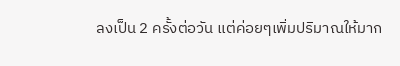ลงเป็น 2 ครั้งต่อวัน แต่ค่อยๆเพิ่มปริมาณให้มาก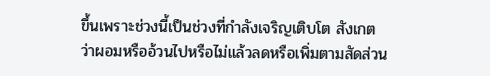ขึ้นเพราะช่วงนี้เป็นช่วงที่กำลังเจริญเติบโต สังเกตว่าผอมหรืออ้วนไปหรือไม่แล้วลดหรือเพิ่มตามสัดส่วน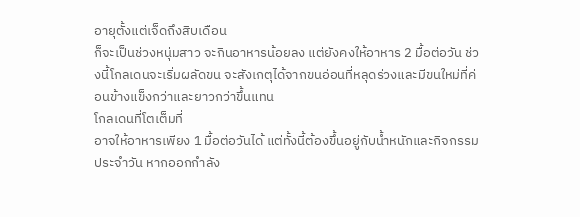อายุตั้งแต่เจ็ดถึงสิบเดือน
ก็จะเป็นช่วงหนุ่มสาว จะกินอาหารน้อยลง แต่ยังคงให้อาหาร 2 มื้อต่อวัน ช่วงนี้โกลเดนจะเริ่มผลัดขน จะสังเกตุได้จากขนอ่อนที่หลุดร่วงและมีขนใหม่ที่ค่อนข้างแข็งกว่าและยาวกว่าขึ้นแทน
โกลเดนที่โตเต็มที่
อาจให้อาหารเพียง 1 มื้อต่อวันได้ แต่ทั้งนี้ต้องขึ้นอยู่กับน้ำหนักและกิจกรรมประจำวัน หากออกกำลัง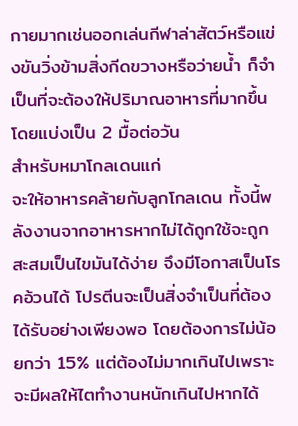กายมากเช่นออกเล่นกีฬาล่าสัตว์หรือแข่งขันวิ่งข้ามสิ่งกีดขวางหรือว่ายน้ำ ก็จำเป็นที่จะต้องให้ปริมาณอาหารที่มากขึ้นโดยแบ่งเป็น 2 มื้อต่อวัน
สำหรับหมาโกลเดนแก่
จะให้อาหารคล้ายกับลูกโกลเดน ทั้งนี้พลังงานจากอาหารหากไม่ได้ถูกใช้จะถูกสะสมเป็นไขมันได้ง่าย จึงมีโอกาสเป็นโรคอ้วนได้ โปรตีนจะเป็นสิ่งจำเป็นที่ต้องได้รับอย่างเพียงพอ โดยต้องการไม่น้อยกว่า 15% แต่ต้องไม่มากเกินไปเพราะจะมีผลให้ไตทำงานหนักเกินไปหากได้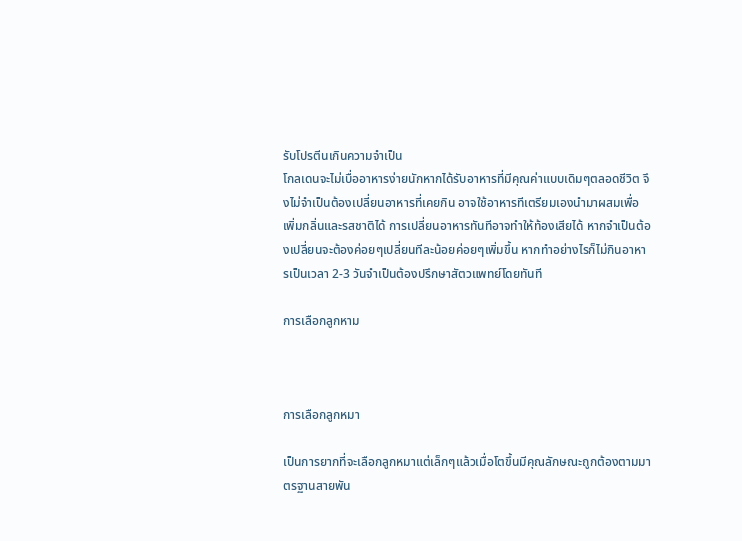รับโปรตีนเกินความจำเป็น
โกลเดนจะไม่เบื่ออาหารง่ายนักหากได้รับอาหารที่มีคุณค่าแบบเดิมๆตลอดชีวิต จึงไม่จำเป็นต้องเปลี่ยนอาหารที่เคยกิน อาจใช้อาหารทีเตรียมเองนำมาผสมเพื่อเพิ่มกลิ่นและรสชาติได้ การเปลี่ยนอาหารทันทีอาจทำให้ท้องเสียได้ หากจำเป็นต้องเปลี่ยนจะต้องค่อยๆเปลี่ยนทีละน้อยค่อยๆเพิ่มขึ้น หากทำอย่างไรก็ไม่กินอาหารเป็นเวลา 2-3 วันจำเป็นต้องปรึกษาสัตวแพทย์โดยทันที

การเลือกลูกหาม



การเลือกลูกหมา

เป็นการยากที่จะเลือกลูกหมาแต่เล็กๆแล้วเมื่อโตขึ้นมีคุณลักษณะถูกต้องตามมาตรฐานสายพัน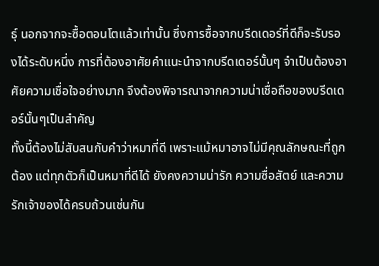ธ์ุ นอกจากจะซื้อตอนโตแล้วเท่านั้น ซึ่งการซื้อจากบรีดเดอร์ที่ดีก็จะรับรองได้ระดับหนึ่ง การที่ต้องอาศัยคำแนะนำจากบรีดเดอร์นั้นๆ จำเป็นต้องอาศัยความเชื่อใจอย่างมาก จึงต้องพิจารณาจากความน่าเชื่อถือของบรีดเดอร์นั้นๆเป็นสำคัญ
ทั้งนี้ต้องไม่สับสนกับคำว่าหมาที่ดี เพราะแม้หมาอาจไม่มีคุณลักษณะที่ถูกต้อง แต่ทุกตัวก็เป็นหมาที่ดีได้ ยังคงความน่ารัก ความซื่อสัตย์ และความรักเจ้าของได้ครบถ้วนเช่นกัน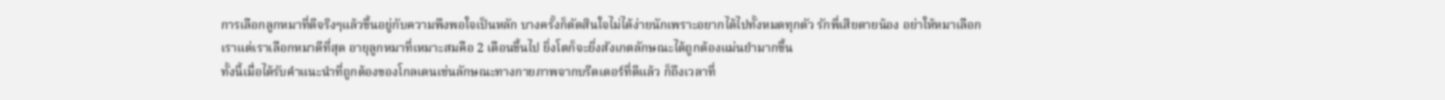การเลือกลูกหมาที่ดีจริงๆแล้วขึ้นอยู่กับความพึงพอใจเป็นหลัก บางครั้งก็ตัดสินใจไม่ได้ง่ายนักเพราะอยากได้ไปทั้งหมดทุกตัว รักพี่เสียดายน้อง อย่าให้หมาเลือกเราแต่เราเลือกหมาดีที่สุด อายุลูกหมาที่เหมาะสมคือ 2 เดือนขึ้นไป ยิ่งโตก็จะยิ่งสังเกตลักษณะได้ถูกต้องแม่นยำมากขึ้น
ทั้งนี้เมื่อได้รับคำแนะนำที่ถูกต้องของโกลเดนเช่นลักษณะทางกายภาพจากบรีดเดอร์ที่ดีแล้ว ก็ถึงเวลาที่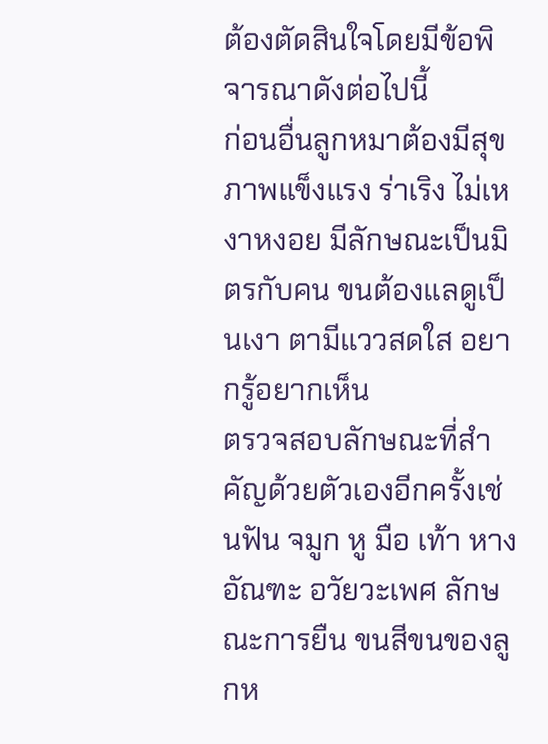ต้องตัดสินใจโดยมีข้อพิจารณาดังต่อไปนี้
ก่อนอื่นลูกหมาต้องมีสุขภาพแข็งแรง ร่าเริง ไม่เหงาหงอย มีลักษณะเป็นมิตรกับคน ขนต้องแลดูเป็นเงา ตามีแววสดใส อยากรู้อยากเห็น
ตรวจสอบลักษณะที่สำคัญด้วยตัวเองอีกครั้งเช่นฟัน จมูก หู มือ เท้า หาง อัณฑะ อวัยวะเพศ ลักษณะการยืน ขนสีขนของลูกห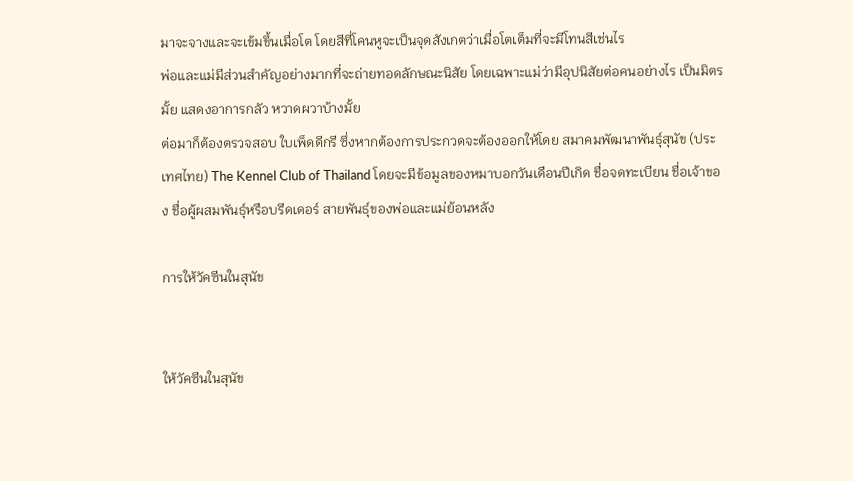มาจะจางและจะเข้มขึ้นเมื่อโต โดยสีที่โคนหูจะเป็นจุดสังเกตว่าเมื่อโตเต็มที่จะมีโทนสีเช่นไร
พ่อและแม่มีส่วนสำคัญอย่างมากที่จะถ่ายทอดลักษณะนิสัย โดยเฉพาะแม่ว่ามีอุปนิสัยต่อคนอย่างไร เป็นมิตรมั้ย แสดงอาการกลัว หวาดผวาบ้างมั้ย
ต่อมาก็ต้องตรวจสอบ ใบเพ็ดดีกรี ซึ่งหากต้องการประกวดจะต้องออกให้โดย สมาคมพัฒนาพันธุ์สุนัข (ประเทศไทย) The Kennel Club of Thailand โดยจะมีข้อมูลของหมาบอกวันเดือนปีเกิด ชื่อจดทะเบียน ชื่อเจ้าของ ชื่อผู้ผสมพันธุ์หรือบรีดเดอร์ สายพันธุ์ของพ่อและแม่ย้อนหลัง

การให้วัคซีนในสุนัข


ให้วัคซีนในสุนัข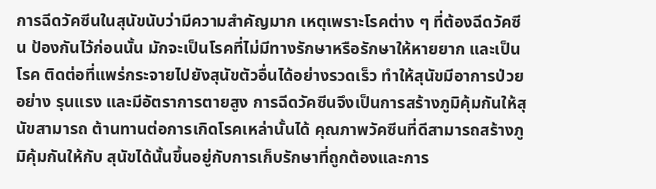การฉีดวัคซีนในสุนัขนับว่ามีความสำคัญมาก เหตุเพราะโรคต่าง ๆ ที่ต้องฉีดวัคซีน ป้องกันไว้ก่อนนั้น มักจะเป็นโรคที่ไม่มีทางรักษาหรือรักษาให้หายยาก และเป็นโรค ติดต่อที่แพร่กระจายไปยังสุนัขตัวอื่นได้อย่างรวดเร็ว ทำให้สุนัขมีอาการป่วยอย่าง รุนแรง และมีอัตราการตายสูง การฉีดวัคซีนจึงเป็นการสร้างภูมิคุ้มกันให้สุนัขสามารถ ต้านทานต่อการเกิดโรคเหล่านั้นได้ คุณภาพวัคซีนที่ดีสามารถสร้างภูมิคุ้มกันให้กับ สุนัขได้นั้นขึ้นอยู่กับการเก็บรักษาที่ถูกต้องและการ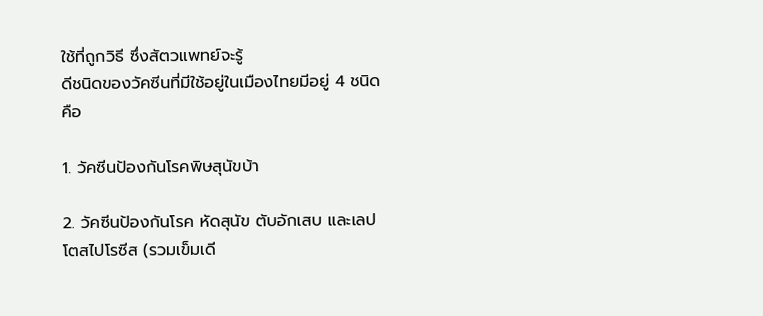ใช้ที่ถูกวิธี ซึ่งสัตวแพทย์จะรู้
ดีชนิดของวัคซีนที่มีใช้อยู่ในเมืองไทยมีอยู่ 4 ชนิดคือ

1. วัคซีนป้องกันโรคพิษสุนัขบ้า

2. วัคซีนป้องกันโรค หัดสุนัข ตับอักเสบ และเลปโตสไปโรซีส (รวมเข็มเดี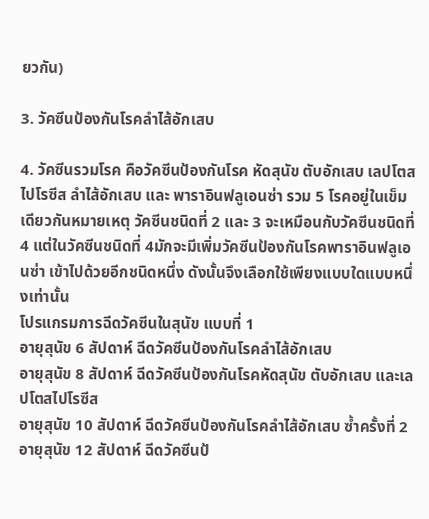ยวกัน)

3. วัคซีนป้องกันโรคลำไส้อักเสบ

4. วัคซีนรวมโรค คือวัคซีนป้องกันโรค หัดสุนัข ตับอักเสบ เลปโตสไปโรซีส ลำไส้อักเสบ และ พาราอินฟลูเอนซ่า รวม 5 โรคอยู่ในเข็มเดียวกันหมายเหตุ วัคซีนชนิดที่ 2 และ 3 จะเหมือนกับวัคซีนชนิดที่ 4 แต่ในวัคซีนชนิดที่ 4มักจะมีเพิ่มวัคซีนป้องกันโรคพาราอินฟลูเอนซ่า เข้าไปด้วยอีกชนิดหนึ่ง ดังนั้นจึงเลือกใช้เพียงแบบใดแบบหนึ่งเท่านั้น
โปรแกรมการฉีดวัคซีนในสุนัข แบบที่ 1
อายุสุนัข 6 สัปดาห์ ฉีดวัคซีนป้องกันโรคลำไส้อักเสบ
อายุสุนัข 8 สัปดาห์ ฉีดวัคซีนป้องกันโรคหัดสุนัข ตับอักเสบ และเลปโตสไปโรซีส
อายุสุนัข 10 สัปดาห์ ฉีดวัคซีนป้องกันโรคลำไส้อักเสบ ซ้ำครั้งที่ 2
อายุสุนัข 12 สัปดาห์ ฉีดวัคซีนป้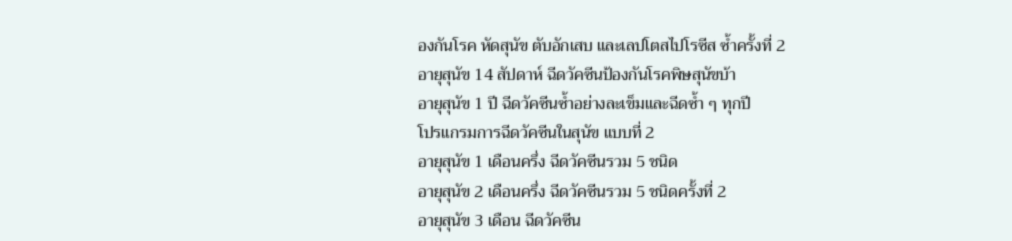องกันโรค หัดสุนัข ตับอักเสบ และเลปโตสไปโรซีส ซ้ำครั้งที่ 2
อายุสุนัข 14 สัปดาห์ ฉีดวัคซีนป้องกันโรคพิษสุนัขบ้า
อายุสุนัข 1 ปี ฉีดวัคซีนซ้ำอย่างละเข็มและฉีดซ้ำ ๆ ทุกปี
โปรแกรมการฉีดวัคซีนในสุนัข แบบที่ 2
อายุสุนัข 1 เดือนครึ่ง ฉีดวัคซีนรวม 5 ชนิด
อายุสุนัข 2 เดือนครึ่ง ฉีดวัคซีนรวม 5 ชนิดครั้งที่ 2
อายุสุนัข 3 เดือน ฉีดวัคซีน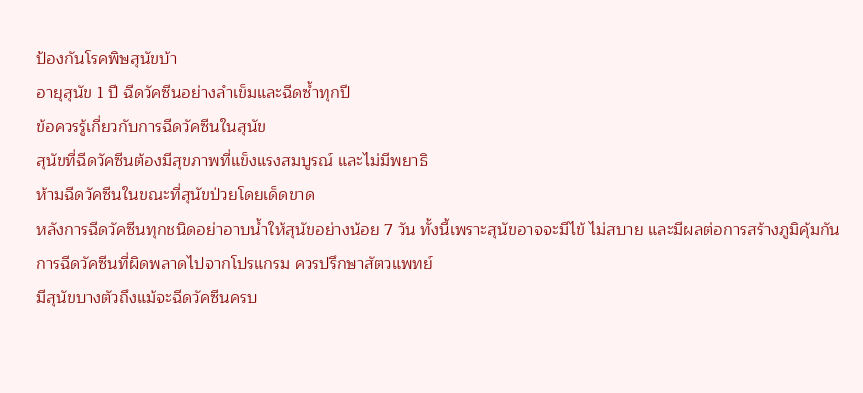ป้องกันโรคพิษสุนัขบ้า
อายุสุนัข 1 ปี ฉีดวัคซีนอย่างลำเข็มและฉีดซ้ำทุกปี
ข้อควรรู้เกี่ยวกับการฉีดวัคซีนในสุนัข
สุนัขที่ฉีดวัคซีนต้องมีสุขภาพที่แข็งแรงสมบูรณ์ และไม่มีพยาธิ
ห้ามฉีดวัคซีนในขณะที่สุนัขป่วยโดยเด็ดขาด
หลังการฉีดวัคซีนทุกชนิดอย่าอาบน้ำให้สุนัขอย่างน้อย 7 วัน ทั้งนี้เพราะสุนัขอาจจะมีไข้ ไม่สบาย และมีผลต่อการสร้างภูมิคุ้มกัน
การฉีดวัคซีนที่ผิดพลาดไปจากโปรแกรม ควรปรึกษาสัตวแพทย์
มีสุนัขบางตัวถึงแม้จะฉีดวัคซีนครบ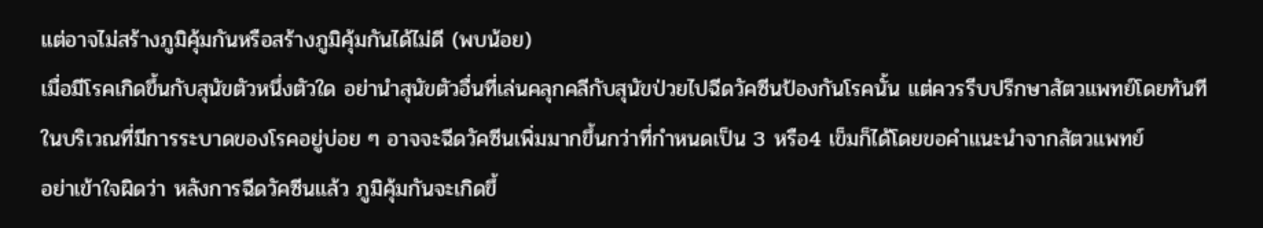แต่อาจไม่สร้างภูมิคุ้มกันหรือสร้างภูมิคุ้มกันได้ไม่ดี (พบน้อย)
เมื่อมีโรคเกิดขึ้นกับสุนัขตัวหนึ่งตัวใด อย่านำสุนัขตัวอื่นที่เล่นคลุกคลีกับสุนัขป่วยไปฉีดวัคซีนป้องกันโรคนั้น แต่ควรรีบปรึกษาสัตวแพทย์โดยทันที
ในบริเวณที่มีการระบาดของโรคอยู่บ่อย ๆ อาจจะฉีดวัคซีนเพิ่มมากขึ้นกว่าที่กำหนดเป็น 3 หรือ4 เข็มก็ได้โดยขอคำแนะนำจากสัตวแพทย์
อย่าเข้าใจผิดว่า หลังการฉีดวัคซีนแล้ว ภูมิคุ้มกันจะเกิดขึ้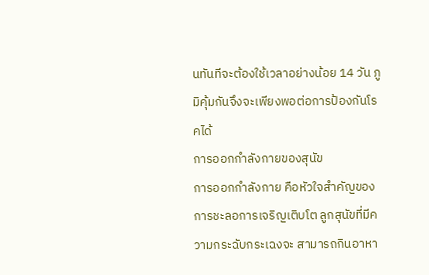นทันทีจะต้องใช้เวลาอย่างน้อย 14 วัน ภูมิคุ้มกันจึงจะเพียงพอต่อการป้องกันโรคได้
การออกกำลังกายของสุนัข
การออกกำลังกาย คือหัวใจสำคัญของการชะลอการเจริญเติบโต ลูกสุนัขที่มีความกระฉับกระเฉงจะ สามารถกินอาหา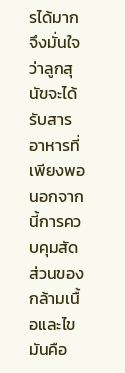รได้มาก จึงมั่นใจว่าลูกสุนัขจะได้รับสารอาหารที่เพียงพอ นอกจากนี้การควบคุมสัดส่วนของกล้ามเนื้อและไขมันคือ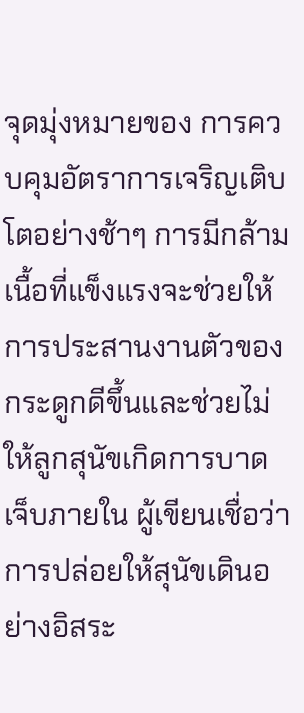จุดมุ่งหมายของ การควบคุมอัตราการเจริญเติบโตอย่างช้าๆ การมีกล้ามเนื้อที่แข็งแรงจะช่วยให้การประสานงานตัวของกระดูกดีขึ้นและช่วยไม่ให้ลูกสุนัขเกิดการบาด เจ็บภายใน ผู้เขียนเชื่อว่าการปล่อยให้สุนัขเดินอย่างอิสระ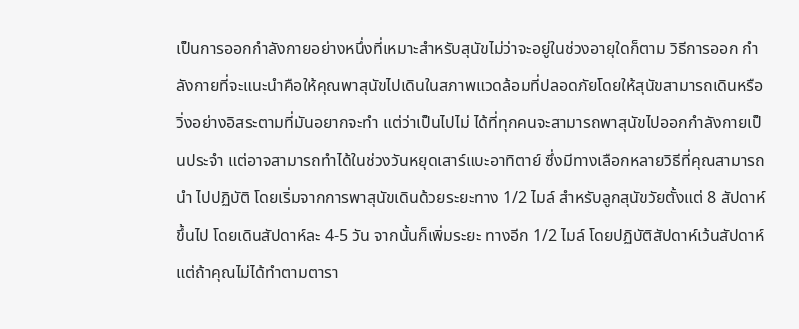เป็นการออกกำลังกายอย่างหนึ่งที่เหมาะสำหรับสุนัขไม่ว่าจะอยู่ในช่วงอายุใดก็ตาม วิธีการออก กำลังกายที่จะแนะนำคือให้คุณพาสุนัขไปเดินในสภาพแวดล้อมที่ปลอดภัยโดยให้สุนัขสามารถเดินหรือวิ่งอย่างอิสระตามที่มันอยากจะทำ แต่ว่าเป็นไปไม่ ได้ที่ทุกคนจะสามารถพาสุนัขไปออกกำลังกายเป็นประจำ แต่อาจสามารถทำได้ในช่วงวันหยุดเสาร์แบะอาทิตาย์ ซึ่งมีทางเลือกหลายวิธีที่คุณสามารถนำ ไปปฏิบัติ โดยเริ่มจากการพาสุนัขเดินด้วยระยะทาง 1/2 ไมล์ สำหรับลูกสุนัขวัยตั้งแต่ 8 สัปดาห์ขึ้นไป โดยเดินสัปดาห์ละ 4-5 วัน จากนั้นก็เพิ่มระยะ ทางอีก 1/2 ไมล์ โดยปฏิบัติสัปดาห์เว้นสัปดาห์ แต่ถ้าคุณไม่ได้ทำตามตารา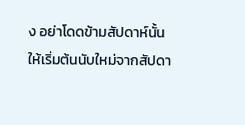ง อย่าโดดข้ามสัปดาห์นั้น ให้เริ่มต้นนับใหม่จากสัปดา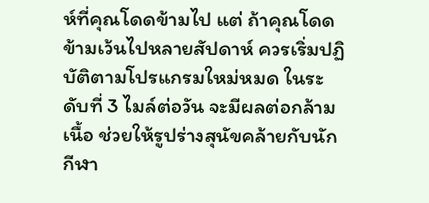ห์ที่คุณโดดข้ามไป แต่ ถ้าคุณโดดข้ามเว้นไปหลายสัปดาห์ ควรเริ่มปฏิบัติตามโปรแกรมใหม่หมด ในระดับที่ 3 ไมล์ต่อวัน จะมีผลต่อกล้ามเนื้อ ช่วยให้รูปร่างสุนัขคล้ายกับนักกีฬา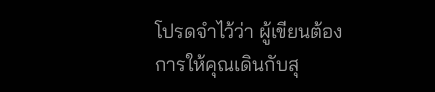โปรดจำไว้ว่า ผู้เขียนต้องการให้คุณเดินกับสุ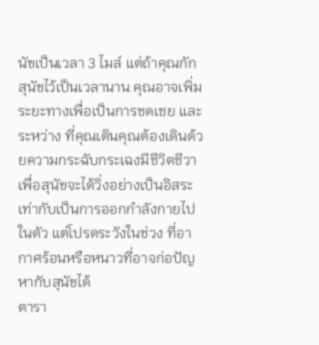นัขเป็นเวลา 3 ไมล์ แต่ถ้าคุณกักสุนัขไว้เป็นเวลานาน คุณอาจเพิ่มระยะทางเพื่อเป็นการชดเชย และระหว่าง ที่คุณเดินคุณต้องเดินด้วยความกระฉับกระเฉงมีชีวิตชีวา เพื่อสุนัขจะได้วิ่งอย่างเป็นอิสระ เท่ากับเป็นการออกกำลังกายไปในตัว แต่โปรดระวังในช่วง ที่อากาศร้อนหรือหนาวที่อาจก่อปัญหากับสุนัขได้
ตารา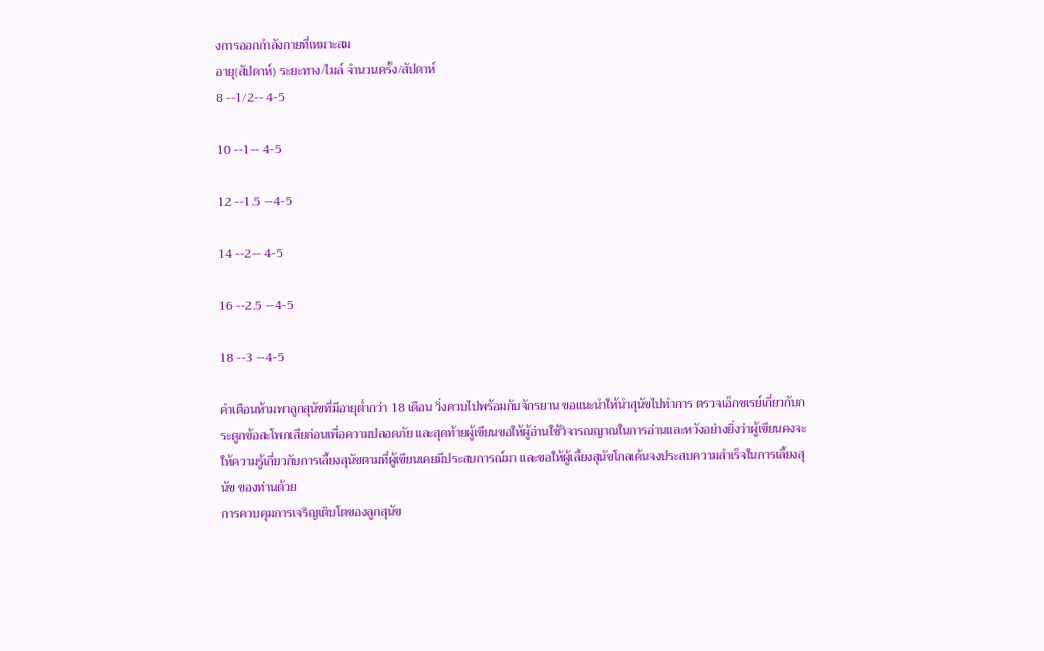งการออกกำลังกายที่เหมาะสม
อายุ(สัปดาห์) ระยะทาง/ไมล์ จำนวนครั้ง/สัปดาห์
8 --1/2-- 4-5

10 --1-- 4-5

12 --1.5 --4-5

14 --2-- 4-5

16 --2.5 --4-5

18 --3 --4-5

คำเตือนห้ามพาลูกสุนัขที่มีอายุต่ำกว่า 18 เดือน วิ่งควบไปพร้อมกับจักรยาน ขอแนะนำให้นำสุนัขไปทำการ ตรวจเอ็กซเรย์เกี่ยวกับกระดูกข้อสะโพกเสียก่อนเพื่อความปลอดภัย และสุดท้ายผู้เขียนขอให้ผู้อ่านใช้วิจารณญาณในการอ่านและหวังอย่างยิ่งว่าผู้เขียนคงจะให้ความรู้เกี่ยวกับการเลี้ยงสุนัขตามที่ผู้เขียนเคยมีประสบการณ์มา และขอให้ผู้เลี้ยงสุนัขโกลเด้นจงประสบความสำเร็จในการเลี้ยงสุนัข ของท่านด้วย
การควบคุมการเจริญเติบโตของลูกสุนัข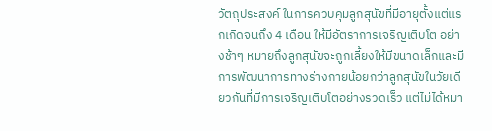วัตถุประสงค์ ในการควบคุมลูกสุนัขที่มีอายุตั้งแต่แรกเกิดจนถึง 4 เดือน ให้มีอัตราการเจริญเติบโต อย่างช้าๆ หมายถึงลูกสุนัขจะถูกเลี้ยงให้มีขนาดเล็กและมีการพัฒนาการทางร่างกายน้อยกว่าลูกสุนัขในวัยเดียวกันที่มีการเจริญเติบโตอย่างรวดเร็ว แต่ไม่ได้หมา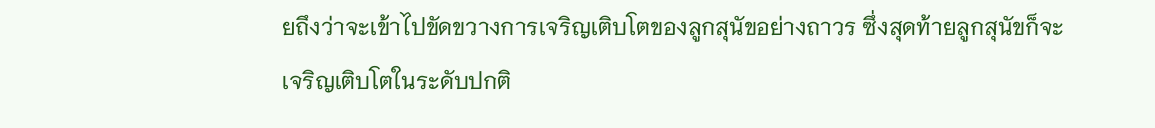ยถึงว่าจะเข้าไปขัดขวางการเจริญเติบโตของลูกสุนัขอย่างถาวร ซึ่งสุดท้ายลูกสุนัขก็จะเจริญเติบโตในระดับปกติ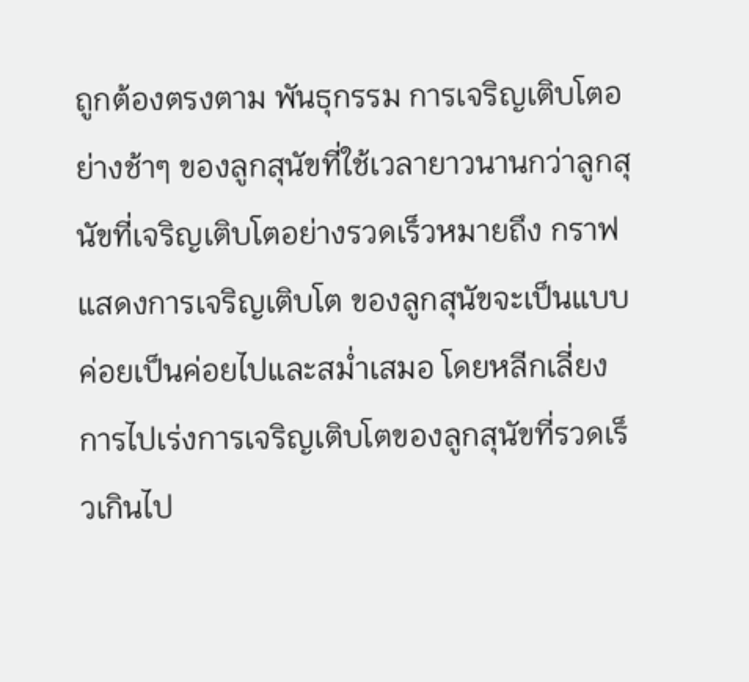ถูกต้องตรงตาม พันธุกรรม การเจริญเติบโตอย่างช้าๆ ของลูกสุนัขที่ใช้เวลายาวนานกว่าลูกสุนัขที่เจริญเติบโตอย่างรวดเร็วหมายถึง กราฟแสดงการเจริญเติบโต ของลูกสุนัขจะเป็นแบบค่อยเป็นค่อยไปและสม่ำเสมอ โดยหลีกเลี่ยงการไปเร่งการเจริญเติบโตของลูกสุนัขที่รวดเร็วเกินไป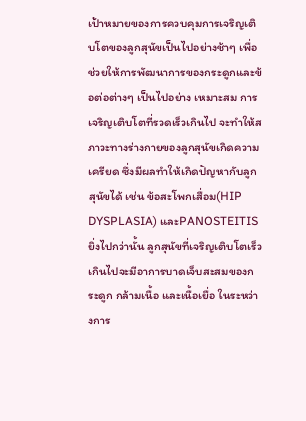เป้าหมายของการควบคุมการเจริญเติบโตของลูกสุนัขเป็นไปอย่างช้าๆ เพื่อช่วยให้การพัฒนาการของกระดูกและข้อต่อต่างๆ เป็นไปอย่าง เหมาะสม การเจริญเติบโตที่รวดเร็วเกินไป จะทำให้สภาวะทางร่างกายของลูกสุนัขเกิดความเครียด ซึ่งมีผลทำให้เกิดปัญหากับลูกสุนัขได้ เช่น ข้อสะโพกเสื่อม(HIP DYSPLASIA) และPANOSTEITIS ยิ่งไปกว่านั้น ลูกสุนัขที่เจริญเติบโตเร็วเกินไปจะมีอาการบาดเจ็บสะสมของกระดูก กล้ามเนื้อ และเนื้อเยื่อ ในระหว่างการ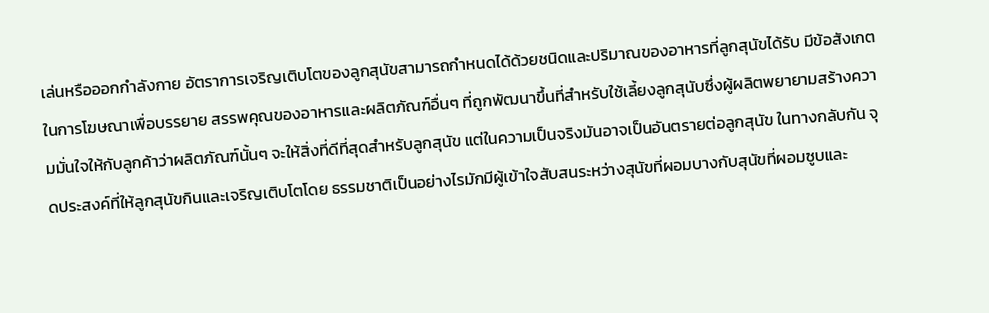เล่นหรือออกกำลังกาย อัตราการเจริญเติบโตของลูกสุนัขสามารถกำหนดได้ด้วยชนิดและปริมาณของอาหารที่ลูกสุนัขได้รับ มีข้อสังเกตในการโฆษณาเพื่อบรรยาย สรรพคุณของอาหารและผลิตภัณฑ์อื่นๆ ที่ถูกพัฒนาขึ้นที่สำหรับใช้เลี้ยงลูกสุนับซึ่งผู้ผลิตพยายามสร้างความมั่นใจให้กับลูกค้าว่าผลิตภัณฑ์นั้นๆ จะให้สิ่งที่ดีที่สุดสำหรับลูกสุนัข แต่ในความเป็นจริงมันอาจเป็นอันตรายต่อลูกสุนัข ในทางกลับกัน จุดประสงค์ที่ให้ลูกสุนัขกินและเจริญเติบโตโดย ธรรมชาติเป็นอย่างไรมักมีผู้เข้าใจสับสนระหว่างสุนัขที่ผอมบางกับสุนัขที่ผอมซูบและ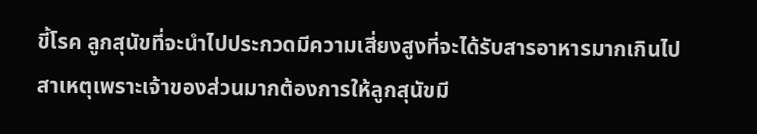ขี้โรค ลูกสุนัขที่จะนำไปประกวดมีความเสี่ยงสูงที่จะได้รับสารอาหารมากเกินไป สาเหตุเพราะเจ้าของส่วนมากต้องการให้ลูกสุนัขมี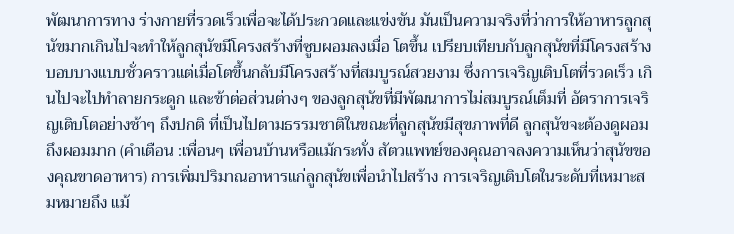พัฒนาการทาง ร่างกายที่รวดเร็วเพื่อจะได้ประกวดและแข่งขัน มันเป็นความจริงที่ว่าการให้อาหารลูกสุนัขมากเกินไปจะทำให้ลูกสุนัขมีโครงสร้างที่ซูบผอมลงเมื่อ โตขึ้น เปรียบเทียบกับลูกสุนัขที่มีโครงสร้างบอบบางแบบชั่วคราวแต่เมื่อโตขึ้นกลับมีโครงสร้างที่สมบูรณ์สวยงาม ซึ่งการเจริญเติบโตที่รวดเร็ว เกินไปจะไปทำลายกระดูก และข้าต่อส่วนต่างๆ ของลูกสุนัขที่มีพัฒนาการไม่สมบูรณ์เต็มที่ อัตราการเจริญเติบโตอย่างช้าๆ ถึงปกติ ที่เป็นไปตามธรรมชาติในขณะที่ลูกสุนัขมีสุขภาพที่ดี ลูกสุนัขจะต้องดูผอมถึงผอมมาก (คำเตือน :เพื่อนๆ เพื่อนบ้านหรือแม้กระทั่ง สัตวแพทย์ของคุณอาจลงความเห็นว่าสุนัขของคุณขาดอาหาร) การเพิ่มปริมาณอาหารแก่ลูกสุนัขเพื่อนำไปสร้าง การเจริญเติบโตในระดับที่เหมาะสมหมายถึง แม้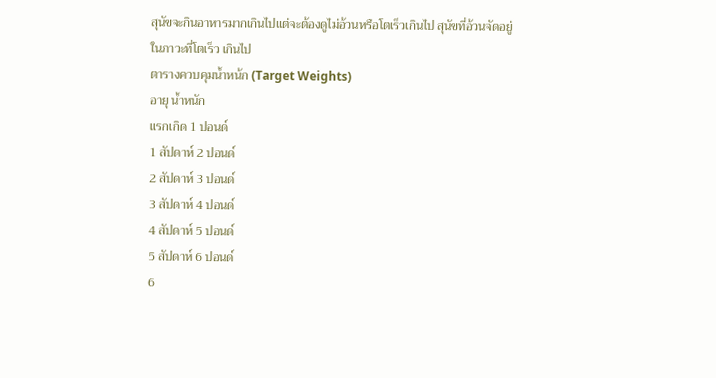สุนัขจะกินอาหารมากเกินไปแต่จะต้องดูไม่อ้วนหรือโตเร็วเกินไป สุนัขที่อ้วนจัดอยู่ในภาวะที่โตเร็ว เกินไป
ตารางควบคุมน้ำหน้ก (Target Weights)
อายุ น้ำหนัก
แรกเกิด 1 ปอนด์
1 สัปดาห์ 2 ปอนด์
2 สัปดาห์ 3 ปอนด์
3 สัปดาห์ 4 ปอนด์
4 สัปดาห์ 5 ปอนด์
5 สัปดาห์ 6 ปอนด์
6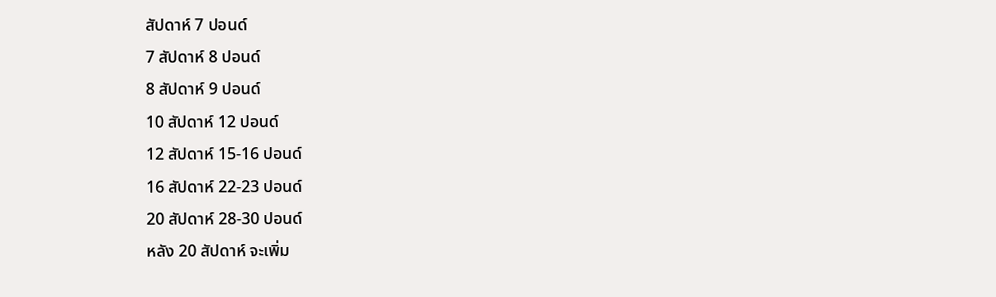สัปดาห์ 7 ปอนด์
7 สัปดาห์ 8 ปอนด์
8 สัปดาห์ 9 ปอนด์
10 สัปดาห์ 12 ปอนด์
12 สัปดาห์ 15-16 ปอนด์
16 สัปดาห์ 22-23 ปอนด์
20 สัปดาห์ 28-30 ปอนด์
หลัง 20 สัปดาห์ จะเพิ่ม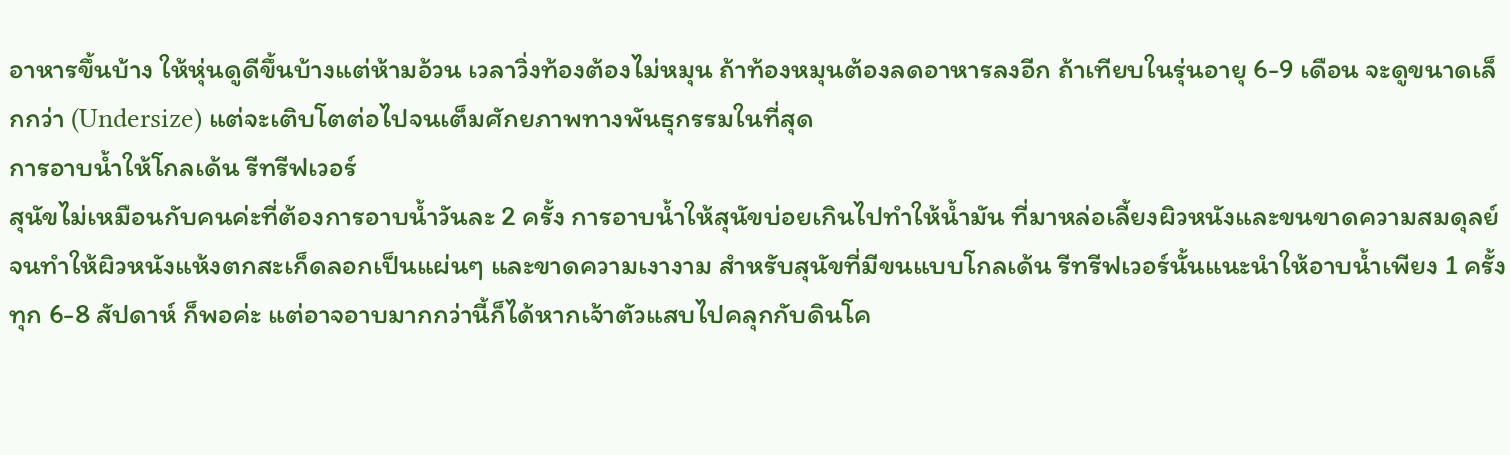อาหารขึ้นบ้าง ให้หุ่นดูดีขึ้นบ้างแต่ห้ามอ้วน เวลาวิ่งท้องต้องไม่หมุน ถ้าท้องหมุนต้องลดอาหารลงอีก ถ้าเทียบในรุ่นอายุ 6-9 เดือน จะดูขนาดเล็กกว่า (Undersize) แต่จะเติบโตต่อไปจนเต็มศักยภาพทางพันธุกรรมในที่สุด
การอาบน้ำให้โกลเด้น รีทรีฟเวอร์
สุนัขไม่เหมือนกับคนค่ะที่ต้องการอาบน้ำวันละ 2 ครั้ง การอาบน้ำให้สุนัขบ่อยเกินไปทำให้น้ำมัน ที่มาหล่อเลี้ยงผิวหนังและขนขาดความสมดุลย์ จนทำให้ผิวหนังแห้งตกสะเก็ดลอกเป็นแผ่นๆ และขาดความเงางาม สำหรับสุนัขที่มีขนแบบโกลเด้น รีทรีฟเวอร์นั้นแนะนำให้อาบน้ำเพียง 1 ครั้งทุก 6-8 สัปดาห์ ก็พอค่ะ แต่อาจอาบมากกว่านี้ก็ได้หากเจ้าตัวแสบไปคลุกกับดินโค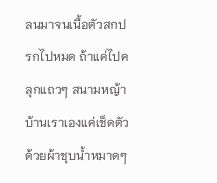ลนมาจนเนื้อตัวสกปรกไปหมด ถ้าแค่ไปคลุกแถวๆ สนามหญ้าบ้านเราเองแค่เช็ดตัวด้วยผ้าชุบน้ำหมาดๆ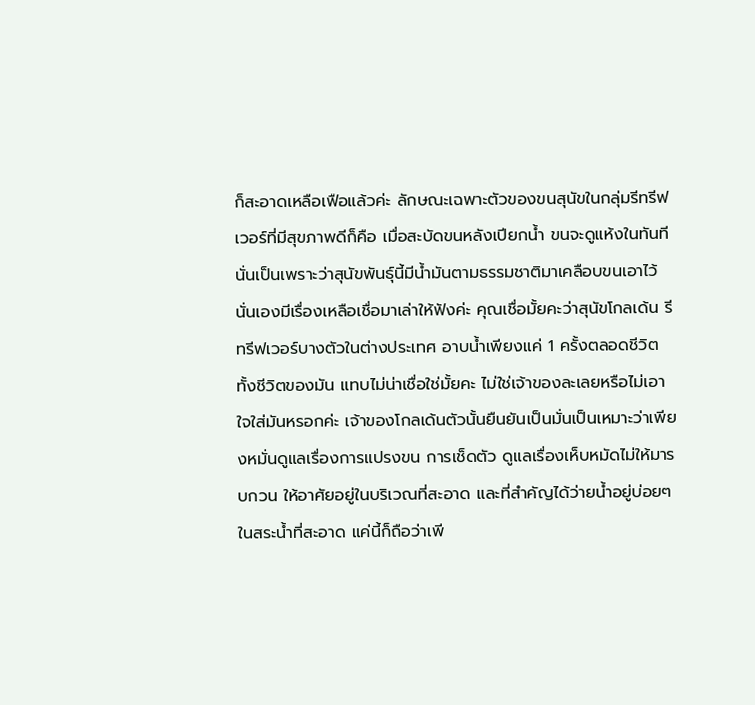ก็สะอาดเหลือเฟือแล้วค่ะ ลักษณะเฉพาะตัวของขนสุนัขในกลุ่มรีทรีฟเวอร์ที่มีสุขภาพดีก็คือ เมื่อสะบัดขนหลังเปียกน้ำ ขนจะดูแห้งในทันที นั่นเป็นเพราะว่าสุนัขพันธุ์นี้มีน้ำมันตามธรรมชาติมาเคลือบขนเอาไว้นั่นเองมีเรื่องเหลือเชื่อมาเล่าให้ฟังค่ะ คุณเชื่อมั้ยคะว่าสุนัขโกลเด้น รีทรีฟเวอร์บางตัวในต่างประเทศ อาบน้ำเพียงแค่ 1 ครั้งตลอดชีวิตทั้งชีวิตของมัน แทบไม่น่าเชื่อใช่มั้ยคะ ไม่ใช่เจ้าของละเลยหรือไม่เอาใจใส่มันหรอกค่ะ เจ้าของโกลเด้นตัวนั้นยืนยันเป็นมั่นเป็นเหมาะว่าเพียงหมั่นดูแลเรื่องการแปรงขน การเช็ดตัว ดูแลเรื่องเห็บหมัดไม่ให้มารบกวน ให้อาศัยอยู่ในบริเวณที่สะอาด และที่สำคัญได้ว่ายน้ำอยู่บ่อยๆ ในสระน้ำที่สะอาด แค่นี้ก็ถือว่าเพี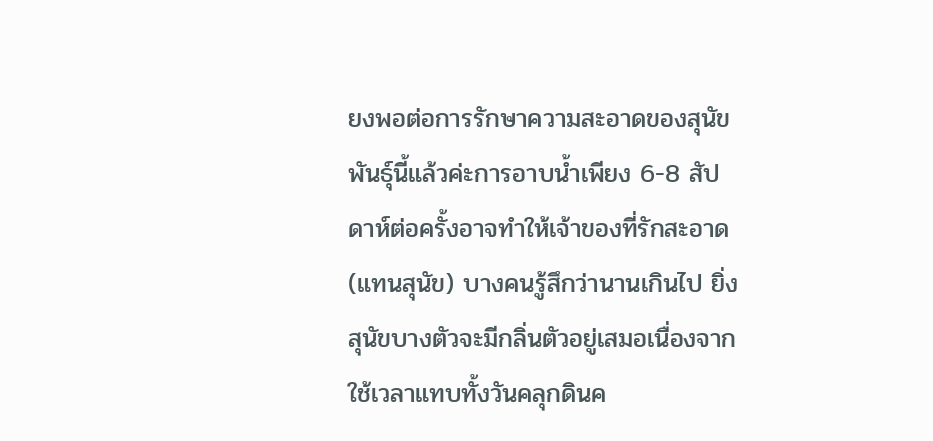ยงพอต่อการรักษาความสะอาดของสุนัขพันธุ์นี้แล้วค่ะการอาบน้ำเพียง 6-8 สัปดาห์ต่อครั้งอาจทำให้เจ้าของที่รักสะอาด (แทนสุนัข) บางคนรู้สึกว่านานเกินไป ยิ่งสุนัขบางตัวจะมีกลิ่นตัวอยู่เสมอเนื่องจากใช้เวลาแทบทั้งวันคลุกดินค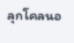ลุกโคลนอ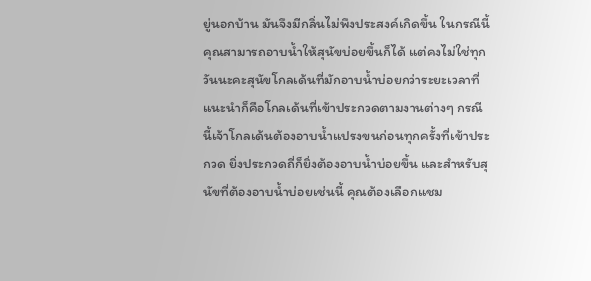ยู่นอกบ้าน มันจึงมีกลิ่นไม่พึงประสงค์เกิดขึ้น ในกรณีนี้คุณสามารถอาบน้ำให้สุนัขบ่อยขึ้นก็ได้ แต่คงไม่ใช่ทุกวันนะคะสุนัขโกลเด้นที่มักอาบน้ำบ่อยกว่าระยะเวลาที่แนะนำก็คือโกลเด้นที่เข้าประกวดตามงานต่างๆ กรณีนี้เจ้าโกลเด้นต้องอาบน้ำแปรงขนก่อนทุกครั้งที่เข้าประกวด ยิ่งประกวดถี่ก็ยิ่งต้องอาบน้ำบ่อยขึ้น และสำหรับสุนัขที่ต้องอาบน้ำบ่อยเช่นนี้ คุณต้องเลือกแชม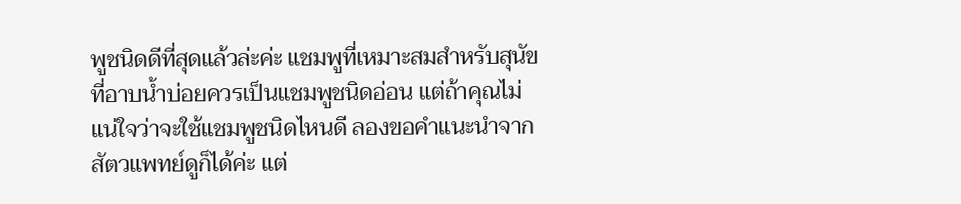พูชนิดดีที่สุดแล้วล่ะค่ะ แชมพูที่เหมาะสมสำหรับสุนัขที่อาบน้ำบ่อยควรเป็นแชมพูชนิดอ่อน แต่ถ้าคุณไม่แน่ใจว่าจะใช้แชมพูชนิดไหนดี ลองขอคำแนะนำจากสัตวแพทย์ดูก็ได้ค่ะ แต่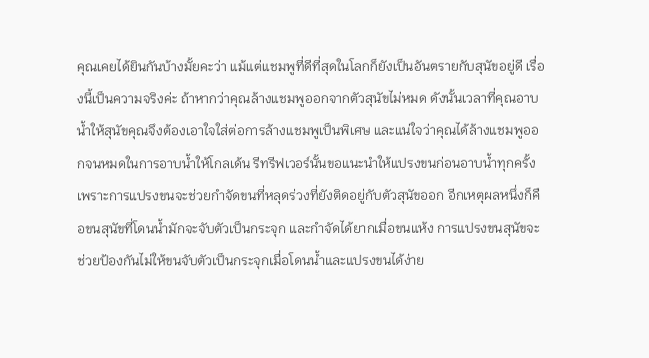คุณเคยได้ยินกันบ้างมั้ยคะว่า แม้แต่แชมพูที่ดีที่สุดในโลกก็ยังเป็นอันตรายกับสุนัขอยู่ดี เรื่องนี้เป็นความจริงค่ะ ถ้าหากว่าคุณล้างแชมพูออกจากตัวสุนัขไม่หมด ดังนั้นเวลาที่คุณอาบน้ำให้สุนัขคุณจึงต้องเอาใจใส่ต่อการล้างแชมพูเป็นพิเศษ และแน่ใจว่าคุณได้ล้างแชมพูออกจนหมดในการอาบน้ำให้โกลเด้น รีทรีฟเวอร์นั้นขอแนะนำให้แปรงขนก่อนอาบน้ำทุกครั้ง เพราะการแปรงขนจะช่วยกำจัดขนที่หลุดร่วงที่ยังติดอยู่กับตัวสุนัขออก อีกเหตุผลหนึ่งก็คือขนสุนัขที่โดนน้ำมักจะจับตัวเป็นกระจุก และกำจัดได้ยากเมื่อขนแห้ง การแปรงขนสุนัขจะช่วยป้องกันไม่ให้ขนจับตัวเป็นกระจุกเมื่อโดนน้ำและแปรงขนได้ง่าย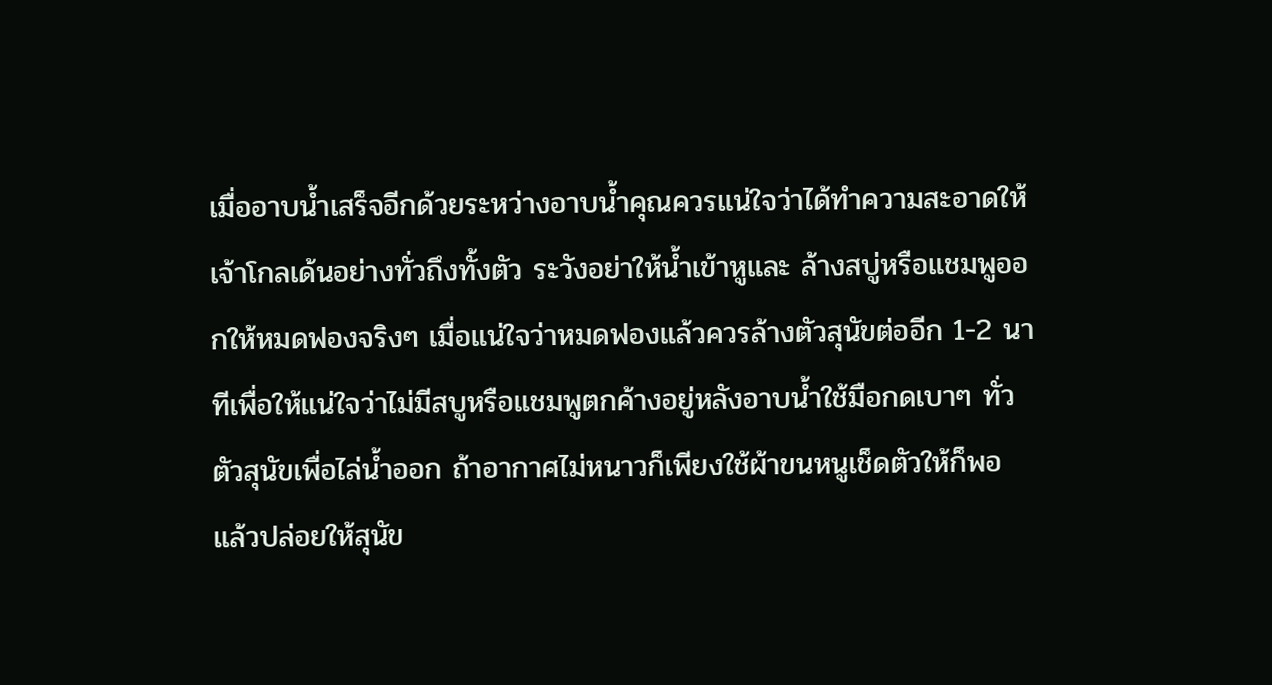เมื่ออาบน้ำเสร็จอีกด้วยระหว่างอาบน้ำคุณควรแน่ใจว่าได้ทำความสะอาดให้เจ้าโกลเด้นอย่างทั่วถึงทั้งตัว ระวังอย่าให้น้ำเข้าหูและ ล้างสบู่หรือแชมพูออกให้หมดฟองจริงๆ เมื่อแน่ใจว่าหมดฟองแล้วควรล้างตัวสุนัขต่ออีก 1-2 นาทีเพื่อให้แน่ใจว่าไม่มีสบูหรือแชมพูตกค้างอยู่หลังอาบน้ำใช้มือกดเบาๆ ทั่วตัวสุนัขเพื่อไล่น้ำออก ถ้าอากาศไม่หนาวก็เพียงใช้ผ้าขนหนูเช็ดตัวให้ก็พอ แล้วปล่อยให้สุนัข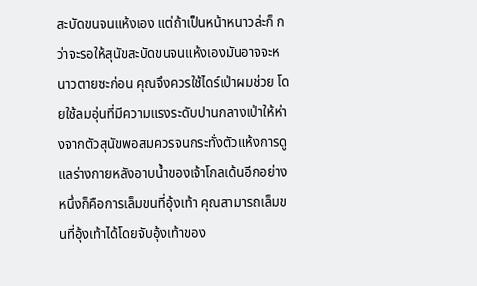สะบัดขนจนแห้งเอง แต่ถ้าเป็นหน้าหนาวล่ะก็ กว่าจะรอให้สุนัขสะบัดขนจนแห้งเองมันอาจจะหนาวตายซะก่อน คุณจึงควรใช้ไดร์เป่าผมช่วย โดยใช้ลมอุ่นที่มีความแรงระดับปานกลางเป่าให้ห่างจากตัวสุนัขพอสมควรจนกระทั่งตัวแห้งการดูแลร่างกายหลังอาบน้ำของเจ้าโกลเด้นอีกอย่างหนึ่งก็คือการเล็มขนที่อุ้งเท้า คุณสามารถเล็มขนที่อุ้งเท้าได้โดยจับอุ้งเท้าของ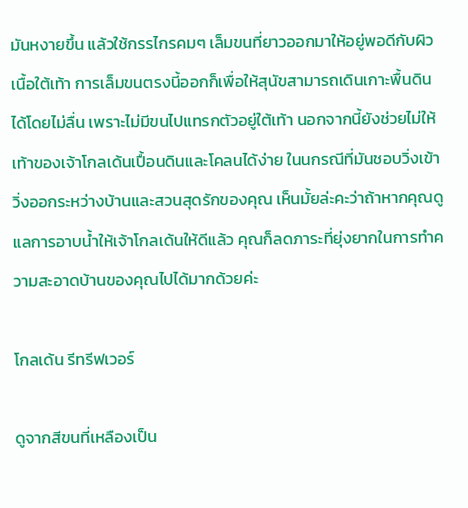มันหงายขึ้น แล้วใช้กรรไกรคมๆ เล็มขนที่ยาวออกมาให้อยู่พอดีกับผิวเนื้อใต้เท้า การเล็มขนตรงนี้ออกก็เพื่อให้สุนัขสามารถเดินเกาะพื้นดินได้โดยไม่ลื่น เพราะไม่มีขนไปแทรกตัวอยู่ใต้เท้า นอกจากนี้ยังช่วยไม่ให้เท้าของเจ้าโกลเด้นเปื้อนดินและโคลนได้ง่าย ในนกรณีที่มันชอบวิ่งเข้าวิ่งออกระหว่างบ้านและสวนสุดรักของคุณ เห็นมั้ยล่ะคะว่าถ้าหากคุณดูแลการอาบน้ำให้เจ้าโกลเด้นให้ดีแล้ว คุณก็ลดภาระที่ยุ่งยากในการทำความสะอาดบ้านของคุณไปได้มากด้วยค่ะ

โกลเด้น รีทรีฟเวอร์

ดูจากสีขนที่เหลืองเป็น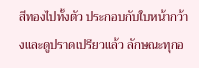สีทองไปทั้งตัว ประกอบกับใบหน้ากว้างและดูปราดเปรียวแล้ว ลักษณะทุกอ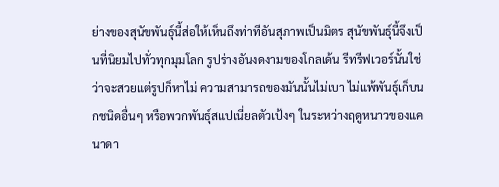ย่างของสุนัขพันธุ์นี้ส่อให้เห็นถึงท่าทีอันสุภาพเป็นมิตร สุนัขพันธุ์นี้จึงเป็นที่นิยมไปทั่วทุกมุมโลก รูปร่างอันงดงามของโกลเด้น รีทรีฟเวอร์นั้นใช่ว่าจะสวยแต่รูปก็หาไม่ ความสามารถของมันนั้นไม่เบา ไม่แพ้พันธุ์เก็บนกชนิดอื่นๆ หรือพวกพันธุ์สแปเนี่ยลตัวเป้งๆ ในระหว่างฤดูหนาวของแคนาดา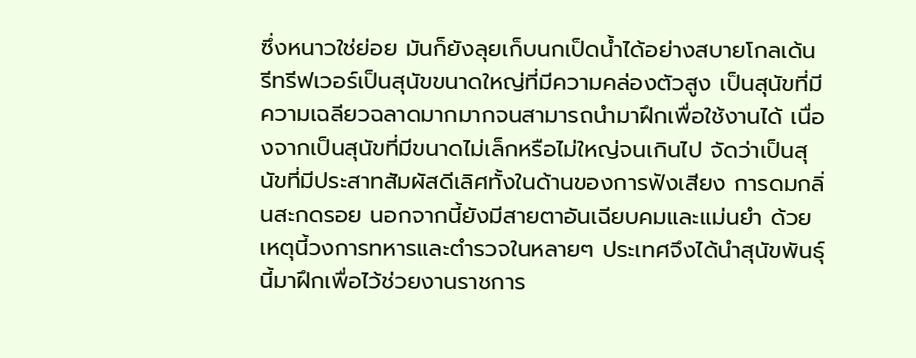ซึ่งหนาวใช่ย่อย มันก็ยังลุยเก็บนกเป็ดน้ำได้อย่างสบายโกลเด้น รีทรีฟเวอร์เป็นสุนัขขนาดใหญ่ที่มีความคล่องตัวสูง เป็นสุนัขที่มีความเฉลียวฉลาดมากมากจนสามารถนำมาฝึกเพื่อใช้งานได้ เนื่องจากเป็นสุนัขที่มีขนาดไม่เล็กหรือไม่ใหญ่จนเกินไป จัดว่าเป็นสุนัขที่มีประสาทสัมผัสดีเลิศทั้งในด้านของการฟังเสียง การดมกลิ่นสะกดรอย นอกจากนี้ยังมีสายตาอันเฉียบคมและแม่นยำ ด้วยเหตุนี้วงการทหารและตำรวจในหลายๆ ประเทศจึงได้นำสุนัขพันธุ์นี้มาฝึกเพื่อไว้ช่วยงานราชการ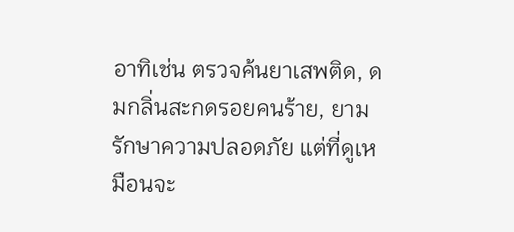อาทิเช่น ตรวจค้นยาเสพติด, ดมกลิ่นสะกดรอยคนร้าย, ยามรักษาความปลอดภัย แต่ที่ดูเหมือนจะ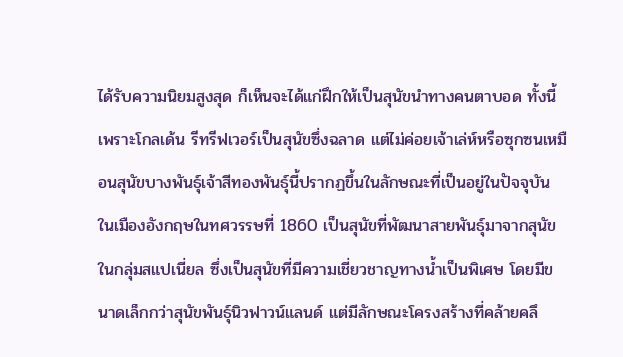ได้รับความนิยมสูงสุด ก็เห็นจะได้แก่ฝึกให้เป็นสุนัขนำทางคนตาบอด ทั้งนี้เพราะโกลเด้น รีทรีฟเวอร์เป็นสุนัขซึ่งฉลาด แต่ไม่ค่อยเจ้าเล่ห์หรือซุกซนเหมือนสุนัขบางพันธุ์เจ้าสีทองพันธุ์นี้ปรากฏขึ้นในลักษณะที่เป็นอยู่ในปัจจุบัน ในเมืองอังกฤษในทศวรรษที่ 1860 เป็นสุนัขที่พัฒนาสายพันธุ์มาจากสุนัขในกลุ่มสแปเนี่ยล ซึ่งเป็นสุนัขที่มีความเชี่ยวชาญทางน้ำเป็นพิเศษ โดยมีขนาดเล็กกว่าสุนัขพันธุ์นิวฟาวน์แลนด์ แต่มีลักษณะโครงสร้างที่คล้ายคลึ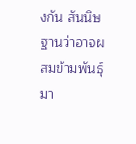งกัน สันนิษฐานว่าอาจผสมข้ามพันธุ์มา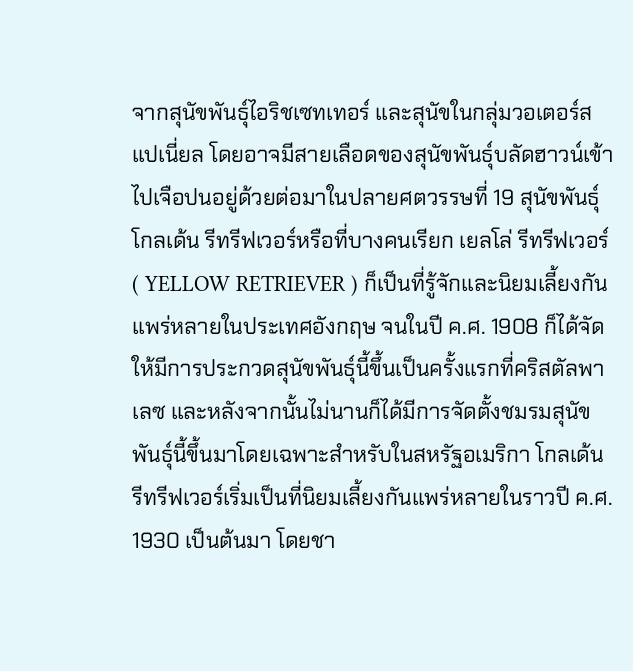จากสุนัขพันธุ์ไอริชเซทเทอร์ และสุนัขในกลุ่มวอเตอร์สแปเนี่ยล โดยอาจมีสายเลือดของสุนัขพันธุ์บลัดฮาวน์เข้าไปเจือปนอยู่ด้วยต่อมาในปลายศตวรรษที่ 19 สุนัขพันธุ์โกลเด้น รีทรีฟเวอร์หรือที่บางคนเรียก เยลโล่ รีทรีฟเวอร์ ( YELLOW RETRIEVER ) ก็เป็นที่รู้จักและนิยมเลี้ยงกันแพร่หลายในประเทศอังกฤษ จนในปี ค.ศ. 1908 ก็ได้จัดให้มีการประกวดสุนัขพันธุ์นี้ขึ้นเป็นครั้งแรกที่คริสตัลพาเลซ และหลังจากนั้นไม่นานก็ได้มีการจัดตั้งชมรมสุนัขพันธุ์นี้ขึ้นมาโดยเฉพาะสำหรับในสหรัฐอเมริกา โกลเด้น รีทรีฟเวอร์เริ่มเป็นที่นิยมเลี้ยงกันแพร่หลายในราวปี ค.ศ. 1930 เป็นต้นมา โดยชา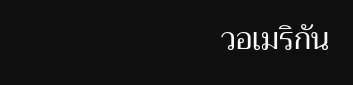วอเมริกัน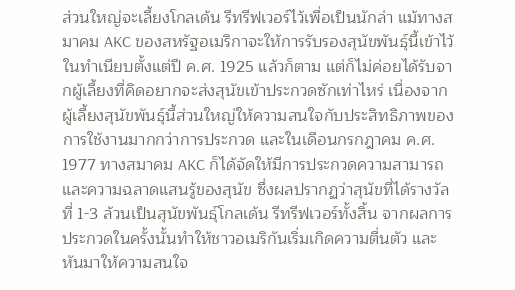ส่วนใหญ่จะเลี้ยงโกลเด้น รีทรีฟเวอร์ไว้เพื่อเป็นนักล่า แม้ทางสมาคม AKC ของสหรัฐอเมริกาจะให้การรับรองสุนัขพันธุ์นี้เข้าไว้ในทำเนียบตั้งแต่ปี ค.ศ. 1925 แล้วก็ตาม แต่ก็ไม่ค่อยได้รับจากผู้เลี้ยงที่คิดอยากจะส่งสุนัขเข้าประกวดซักเท่าไหร่ เนื่องจากผู้เลี้ยงสุนัขพันธุ์นี้ส่วนใหญ่ให้ความสนใจกับประสิทธิภาพของการใช้งานมากกว่าการประกวด และในเดือนกรกฎาคม ค.ศ. 1977 ทางสมาคม AKC ก็ได้จัดให้มีการประกวดความสามารถและความฉลาดแสนรู้ของสุนัข ซึ่งผลปรากฏว่าสุนัขที่ได้รางวัลที่ 1-3 ล้วนเป็นสุนัขพันธุ์โกลเด้น รีทรีฟเวอร์ทั้งสิ้น จากผลการประกวดในครั้งนั้นทำให้ชาวอเมริกันเริ่มเกิดความตื่นตัว และหันมาให้ความสนใจ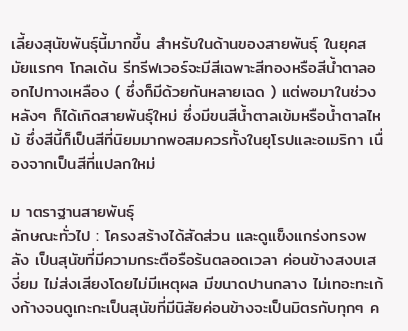เลี้ยงสุนัขพันธุ์นี้มากขึ้น สำหรับในด้านของสายพันธุ์ ในยุคสมัยแรกๆ โกลเด้น รีทรีฟเวอร์จะมีสีเฉพาะสีทองหรือสีน้ำตาลออกไปทางเหลือง ( ซึ่งก็มีด้วยกันหลายเฉด ) แต่พอมาในช่วงหลังๆ ก็ได้เกิดสายพันธุ์ใหม่ ซึ่งมีขนสีน้ำตาลเข้มหรือน้ำตาลไหม้ ซึ่งสีนี้ก็เป็นสีที่นิยมมากพอสมควรทั้งในยุโรปและอเมริกา เนื่องจากเป็นสีที่แปลกใหม่

ม าตราฐานสายพันธุ์
ลักษณะทั่วไป : โครงสร้างได้สัดส่วน และดูแข็งแกร่งทรงพลัง เป็นสุนัขที่มีความกระตือรือร้นตลอดเวลา ค่อนข้างสงบเสงี่ยม ไม่ส่งเสียงโดยไม่มีเหตุผล มีขนาดปานกลาง ไม่เทอะทะเก้งก้างจนดูเกะกะเป็นสุนัขที่มีนิสัยค่อนข้างจะเป็นมิตรกับทุกๆ ค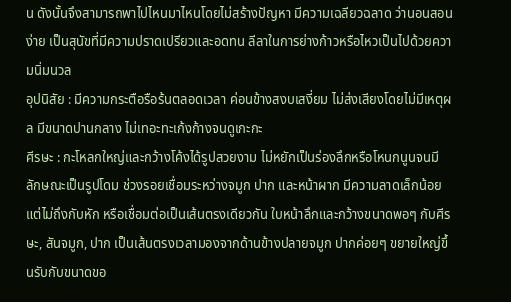น ดังนั้นจึงสามารถพาไปไหนมาไหนโดยไม่สร้างปัญหา มีความเฉลียวฉลาด ว่านอนสอนง่าย เป็นสุนัขที่มีความปราดเปรียวและอดทน ลีลาในการย่างก้าวหรือไหวเป็นไปด้วยความนิ่มนวล
อุปนิสัย : มีความกระตือรือร้นตลอดเวลา ค่อนข้างสงบเสงี่ยม ไม่ส่งเสียงโดยไม่มีเหตุผล มีขนาดปานกลาง ไม่เทอะทะเก้งก้างจนดูเกะกะ
ศีรษะ : กะโหลกใหญ่และกว้างโค้งได้รูปสวยงาม ไม่หยักเป็นร่องลึกหรือโหนกนูนจนมีลักษณะเป็นรูปโดม ช่วงรอยเชื่อมระหว่างจมูก ปาก และหน้าผาก มีความลาดเล็กน้อยแต่ไม่ถึงกับหัก หรือเชื่อมต่อเป็นเส้นตรงเดียวกัน ใบหน้าลึกและกว้างขนาดพอๆ กับศีรษะ, สันจมูก, ปาก เป็นเส้นตรงเวลามองจากด้านข้างปลายจมูก ปากค่อยๆ ขยายใหญ่ขึ้นรับกับขนาดขอ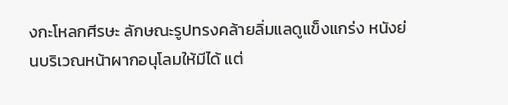งกะโหลกศีรษะ ลักษณะรูปทรงคล้ายลิ่มแลดูแข็งแกร่ง หนังย่นบริเวณหน้าผากอนุโลมให้มีได้ แต่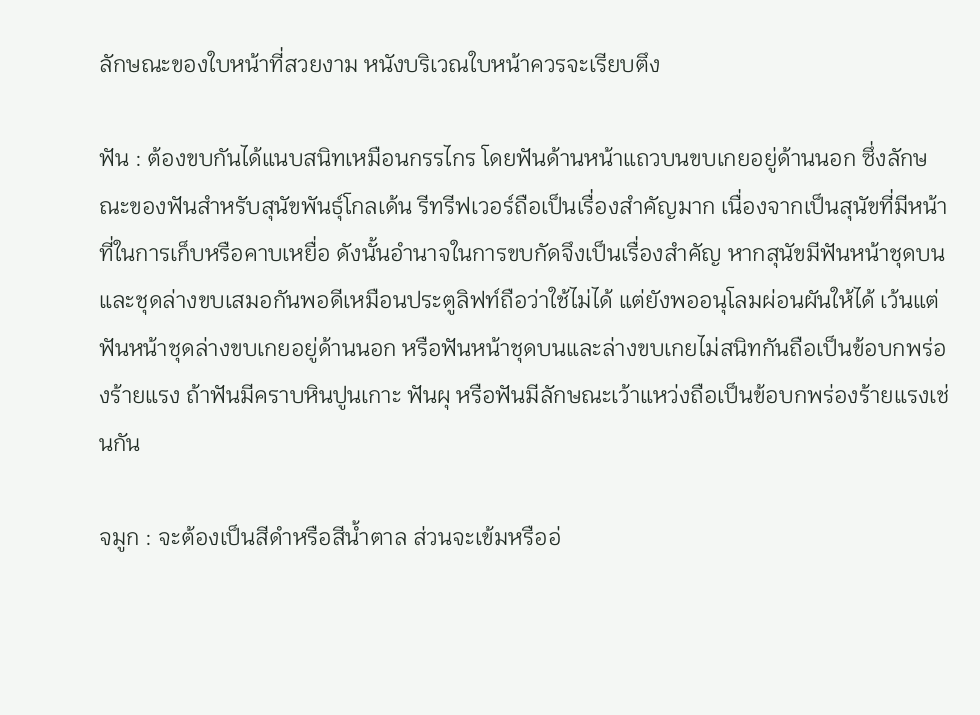ลักษณะของใบหน้าที่สวยงาม หนังบริเวณใบหน้าควรจะเรียบตึง

ฟัน : ต้องขบกันได้แนบสนิทเหมือนกรรไกร โดยฟันด้านหน้าแถวบนขบเกยอยู่ด้านนอก ซึ่งลักษณะของฟันสำหรับสุนัขพันธุ์โกลเด้น รีทรีฟเวอร์ถือเป็นเรื่องสำคัญมาก เนื่องจากเป็นสุนัขที่มีหน้าที่ในการเก็บหรือคาบเหยื่อ ดังนั้นอำนาจในการขบกัดจึงเป็นเรื่องสำคัญ หากสุนัขมีฟันหน้าชุดบนและชุดล่างขบเสมอกันพอดีเหมือนประตูลิฟท์ถือว่าใช้ไม่ได้ แต่ยังพออนุโลมผ่อนผันให้ได้ เว้นแต่ฟันหน้าชุดล่างขบเกยอยู่ด้านนอก หรือฟันหน้าชุดบนและล่างขบเกยไม่สนิทกันถือเป็นข้อบกพร่องร้ายแรง ถ้าฟันมีคราบหินปูนเกาะ ฟันผุ หรือฟันมีลักษณะเว้าแหว่งถือเป็นข้อบกพร่องร้ายแรงเช่นกัน

จมูก : จะต้องเป็นสีดำหรือสีน้ำตาล ส่วนจะเข้มหรืออ่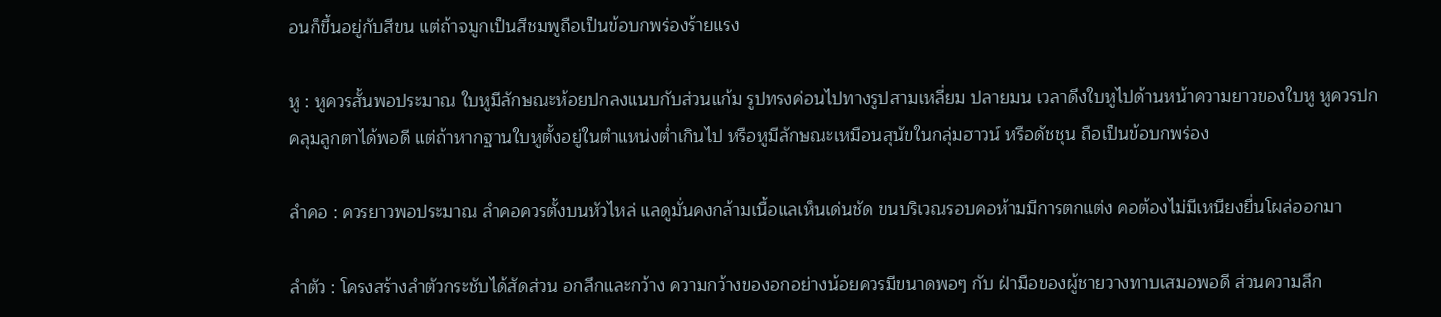อนก็ขึ้นอยู่กับสีขน แต่ถ้าจมูกเป็นสีชมพูถือเป็นข้อบกพร่องร้ายแรง

หู : หูควรสั้นพอประมาณ ใบหูมีลักษณะห้อยปกลงแนบกับส่วนแก้ม รูปทรงค่อนไปทางรูปสามเหลี่ยม ปลายมน เวลาดึงใบหูไปด้านหน้าความยาวของใบหู หูควรปกคลุมลูกตาได้พอดี แต่ถ้าหากฐานใบหูตั้งอยู่ในตำแหน่งต่ำเกินไป หรือหูมีลักษณะเหมือนสุนัขในกลุ่มฮาวน์ หรือดัชชุน ถือเป็นข้อบกพร่อง

ลำคอ : ควรยาวพอประมาณ ลำคอควรตั้งบนหัวไหล่ แลดูมั่นคงกล้ามเนื้อแลเห็นเด่นชัด ขนบริเวณรอบคอห้ามมีการตกแต่ง คอต้องไม่มีเหนียงยื่นโผล่ออกมา

ลำตัว : โครงสร้างลำตัวกระชับได้สัดส่วน อกลึกและกว้าง ความกว้างของอกอย่างน้อยควรมีขนาดพอๆ กับ ฝ่ามือของผู้ชายวางทาบเสมอพอดี ส่วนความลึก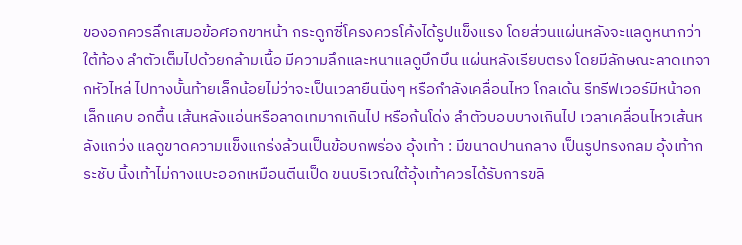ของอกควรลึกเสมอข้อศอกขาหน้า กระดูกซี่โครงควรโค้งได้รูปแข็งแรง โดยส่วนแผ่นหลังจะแลดูหนากว่าใต้ท้อง ลำตัวเต็มไปด้วยกล้ามเนื้อ มีความลึกและหนาแลดูบึกบึน แผ่นหลังเรียบตรง โดยมีลักษณะลาดเทจากหัวไหล่ ไปทางบั้นท้ายเล็กน้อยไม่ว่าจะเป็นเวลายืนนิ่งๆ หรือกำลังเคลื่อนไหว โกลเด้น รีทรีฟเวอร์มีหน้าอกเล็กแคบ อกตื้น เส้นหลังแอ่นหรือลาดเทมากเกินไป หรือก้นโด่ง ลำตัวบอบบางเกินไป เวลาเคลื่อนไหวเส้นหลังแกว่ง แลดูขาดความแข็งแกร่งล้วนเป็นข้อบกพร่อง อุ้งเท้า : มีขนาดปานกลาง เป็นรูปทรงกลม อุ้งเท้ากระชับ นิ้งเท้าไม่กางแบะออกเหมือนตีนเป็ด ขนบริเวณใต้อุ้งเท้าควรได้รับการขลิ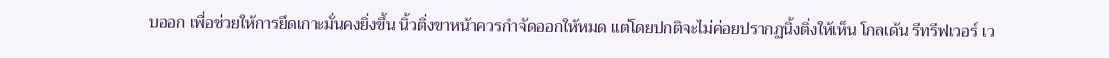บออก เพื่อช่วยให้การยึดเกาะมั่นคงยิ่งขึ้น นิ้วติ่งขาหน้าควรกำจัดออกให้หมด แต่โดยปกติจะไม่ค่อยปรากฏนิ้งติ่งให้เห็น โกลเด้น รีทรีฟเวอร์ เว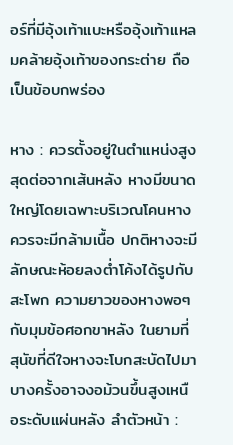อร์ที่มีอุ้งเท้าแบะหรืออุ้งเท้าแหลมคล้ายอุ้งเท้าของกระต่าย ถือเป็นข้อบกพร่อง

หาง : ควรตั้งอยู่ในตำแหน่งสูงสุดต่อจากเส้นหลัง หางมีขนาดใหญ่โดยเฉพาะบริเวณโคนหางควรจะมีกล้ามเนื้อ ปกติหางจะมีลักษณะห้อยลงต่ำโค้งได้รูปกับสะโพก ความยาวของหางพอๆ กับมุมข้อศอกขาหลัง ในยามที่สุนัขที่ดีใจหางจะโบกสะบัดไปมา บางครั้งอาจงอม้วนขึ้นสูงเหนือระดับแผ่นหลัง ลำตัวหน้า :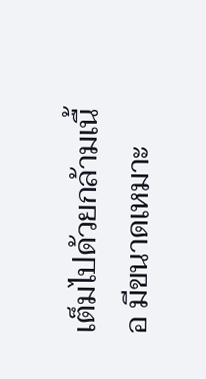เต็มไปด้วยกล้ามเนื้อ มีขนาดเหมาะ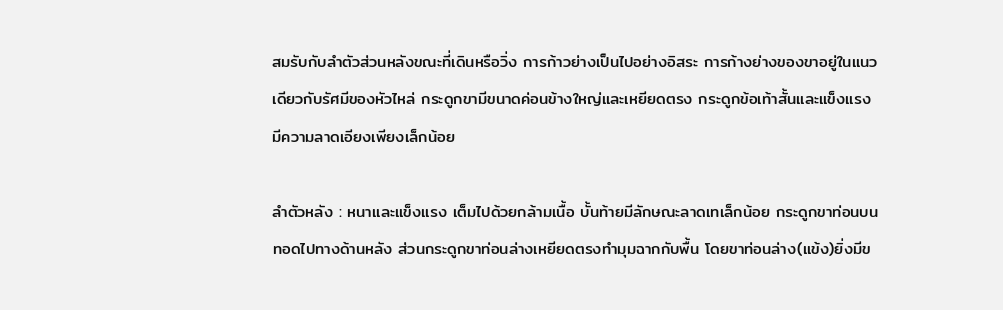สมรับกับลำตัวส่วนหลังขณะที่เดินหรือวิ่ง การก้าวย่างเป็นไปอย่างอิสระ การก้างย่างของขาอยู่ในแนวเดียวกับรัศมีของหัวไหล่ กระดูกขามีขนาดค่อนข้างใหญ่และเหยียดตรง กระดูกข้อเท้าสั้นและแข็งแรง มีความลาดเอียงเพียงเล็กน้อย

ลำตัวหลัง : หนาและแข็งแรง เต็มไปด้วยกล้ามเนื้อ บั้นท้ายมีลักษณะลาดเทเล็กน้อย กระดูกขาท่อนบนทอดไปทางด้านหลัง ส่วนกระดูกขาท่อนล่างเหยียดตรงทำมุมฉากกับพื้น โดยขาท่อนล่าง(แข้ง)ยิ่งมีข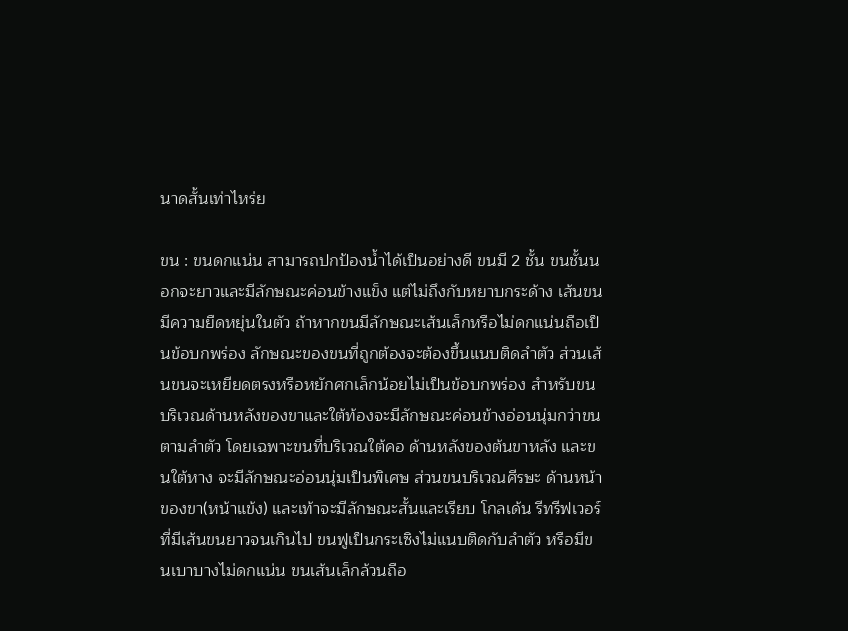นาดสั้นเท่าไหร่ย

ขน : ขนดกแน่น สามารถปกป้องน้ำได้เป็นอย่างดี ขนมี 2 ชั้น ขนชั้นนอกจะยาวและมีลักษณะค่อนข้างแข็ง แต่ไม่ถึงกับหยาบกระด้าง เส้นขนมีความยืดหยุ่นในตัว ถ้าหากขนมีลักษณะเส้นเล็กหรือไม่ดกแน่นถือเป็นข้อบกพร่อง ลักษณะของขนที่ถูกต้องจะต้องขึ้นแนบติดลำตัว ส่วนเส้นขนจะเหยียดตรงหรือหยักศกเล็กน้อยไม่เป็นข้อบกพร่อง สำหรับขนบริเวณด้านหลังของขาและใต้ท้องจะมีลักษณะค่อนข้างอ่อนนุ่มกว่าขนตามลำตัว โดยเฉพาะขนที่บริเวณใต้คอ ด้านหลังของต้นขาหลัง และขนใต้หาง จะมีลักษณะอ่อนนุ่มเป็นพิเศษ ส่วนขนบริเวณศีรษะ ด้านหน้าของขา(หน้าแข้ง) และเท้าจะมีลักษณะสั้นและเรียบ โกลเด้น รีทรีฟเวอร์ที่มีเส้นขนยาวจนเกินไป ขนฟูเป็นกระเซิงไม่แนบติดกับลำตัว หรือมีขนเบาบางไม่ดกแน่น ขนเส้นเล็กล้วนถือ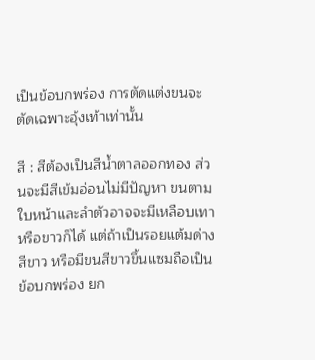เป็นข้อบกพร่อง การตัดแต่งขนจะตัดเฉพาะอุ้งเท้าเท่านั้น

สี : สีต้องเป็นสีน้ำตาลออกทอง ส่วนจะมีสีเข้มอ่อนไม่มีปัญหา ขนตามใบหน้าและลำตัวอาจจะมีเหลือบเทาหรือขาวก็ได้ แต่ถ้าเป็นรอยแต้มด่างสีขาว หรือมีขนสีขาวขึ้นแซมถือเป็นข้อบกพร่อง ยก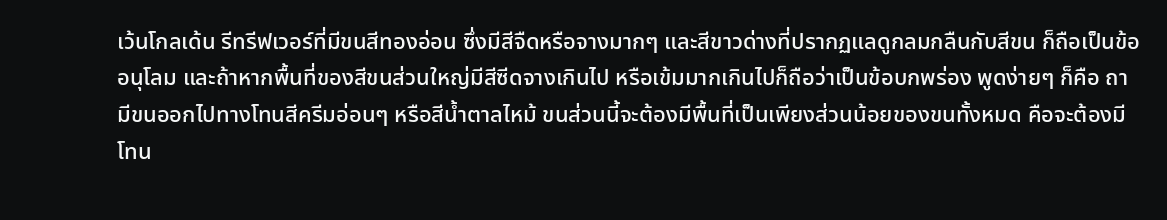เว้นโกลเด้น รีทรีฟเวอร์ที่มีขนสีทองอ่อน ซึ่งมีสีจืดหรือจางมากๆ และสีขาวด่างที่ปรากฏแลดูกลมกลืนกับสีขน ก็ถือเป็นข้ออนุโลม และถ้าหากพื้นที่ของสีขนส่วนใหญ่มีสีซีดจางเกินไป หรือเข้มมากเกินไปก็ถือว่าเป็นข้อบกพร่อง พูดง่ายๆ ก็คือ ถามีขนออกไปทางโทนสีครีมอ่อนๆ หรือสีน้ำตาลไหม้ ขนส่วนนี้จะต้องมีพื้นที่เป็นเพียงส่วนน้อยของขนทั้งหมด คือจะต้องมีโทน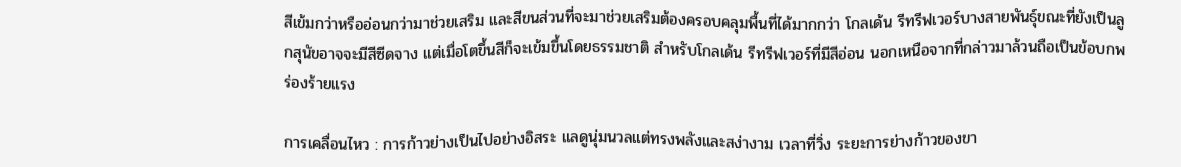สีเข้มกว่าหรืออ่อนกว่ามาช่วยเสริม และสีขนส่วนที่จะมาช่วยเสริมต้องครอบคลุมพื้นที่ได้มากกว่า โกลเด้น รีทรีฟเวอร์บางสายพันธุ์ขณะที่ยังเป็นลูกสุนัขอาจจะมีสีซีดจาง แต่เมื่อโตขึ้นสีก็จะเข้มขึ้นโดยธรรมชาติ สำหรับโกลเด้น รีทรีฟเวอร์ที่มีสีอ่อน นอกเหนือจากที่กล่าวมาล้วนถือเป็นข้อบกพร่องร้ายแรง

การเคลื่อนไหว : การก้าวย่างเป็นไปอย่างอิสระ แลดูนุ่มนวลแต่ทรงพลังและสง่างาม เวลาที่วิ่ง ระยะการย่างก้าวของขา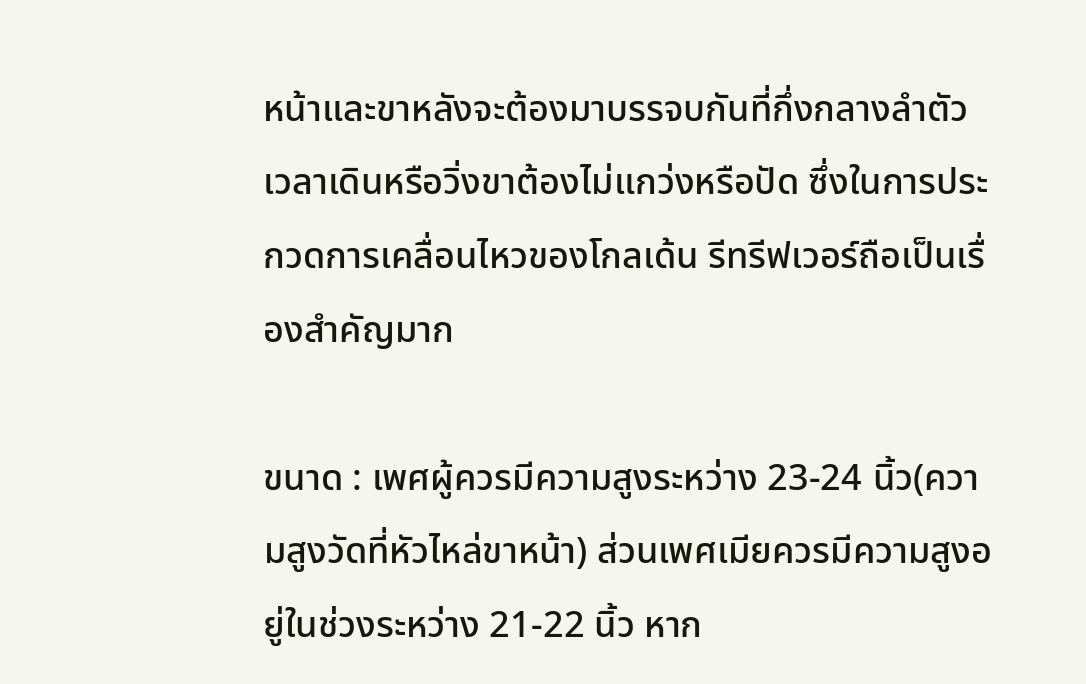หน้าและขาหลังจะต้องมาบรรจบกันที่กึ่งกลางลำตัว เวลาเดินหรือวิ่งขาต้องไม่แกว่งหรือปัด ซึ่งในการประกวดการเคลื่อนไหวของโกลเด้น รีทรีฟเวอร์ถือเป็นเรื่องสำคัญมาก

ขนาด : เพศผู้ควรมีความสูงระหว่าง 23-24 นิ้ว(ความสูงวัดที่หัวไหล่ขาหน้า) ส่วนเพศเมียควรมีความสูงอยู่ในช่วงระหว่าง 21-22 นิ้ว หาก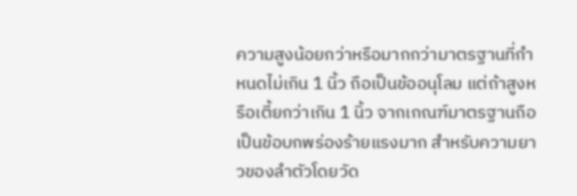ความสูงน้อยกว่าหรือมากกว่ามาตรฐานที่กำหนดไม่เกิน 1 นิ้ว ถือเป็นข้ออนุโลม แต่ถ้าสูงหรือเตี้ยกว่าเกิน 1 นิ้ว จากเกณฑ์มาตรฐานถือเป็นข้อบกพร่องร้ายแรงมาก สำหรับความยาวของลำตัวโดยวัด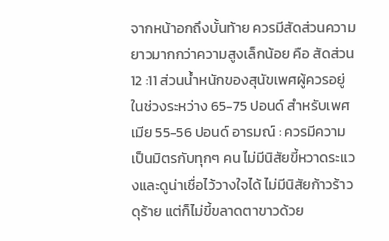จากหน้าอกถึงบั้นท้าย ควรมีสัดส่วนความยาวมากกว่าความสูงเล็กน้อย คือ สัดส่วน 12 :11 ส่วนน้ำหนักของสุนัขเพศผู้ควรอยู่ในช่วงระหว่าง 65-75 ปอนด์ สำหรับเพศเมีย 55-56 ปอนด์ อารมณ์ : ควรมีความเป็นมิตรกับทุกๆ คน ไม่มีนิสัยขี้หวาดระแวงและดูน่าเชื่อไว้วางใจได้ ไม่มีนิสัยก้าวร้าวดุร้าย แต่ก็ไม่ขี้ขลาดตาขาวด้วย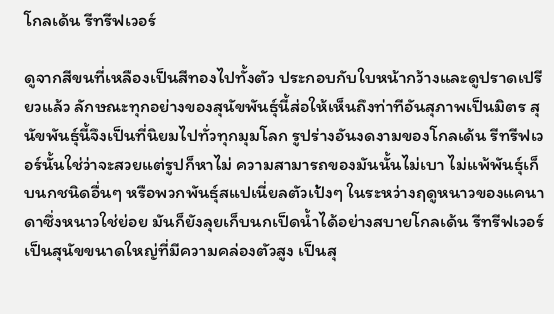โกลเด้น รีทรีฟเวอร์

ดูจากสีขนที่เหลืองเป็นสีทองไปทั้งตัว ประกอบกับใบหน้ากว้างและดูปราดเปรียวแล้ว ลักษณะทุกอย่างของสุนัขพันธุ์นี้ส่อให้เห็นถึงท่าทีอันสุภาพเป็นมิตร สุนัขพันธุ์นี้จึงเป็นที่นิยมไปทั่วทุกมุมโลก รูปร่างอันงดงามของโกลเด้น รีทรีฟเวอร์นั้นใช่ว่าจะสวยแต่รูปก็หาไม่ ความสามารถของมันนั้นไม่เบา ไม่แพ้พันธุ์เก็บนกชนิดอื่นๆ หรือพวกพันธุ์สแปเนี่ยลตัวเป้งๆ ในระหว่างฤดูหนาวของแคนาดาซึ่งหนาวใช่ย่อย มันก็ยังลุยเก็บนกเป็ดน้ำได้อย่างสบายโกลเด้น รีทรีฟเวอร์เป็นสุนัขขนาดใหญ่ที่มีความคล่องตัวสูง เป็นสุ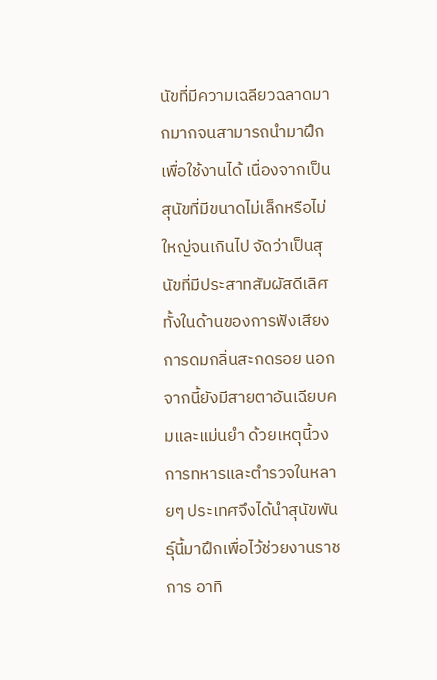นัขที่มีความเฉลียวฉลาดมากมากจนสามารถนำมาฝึกเพื่อใช้งานได้ เนื่องจากเป็นสุนัขที่มีขนาดไม่เล็กหรือไม่ใหญ่จนเกินไป จัดว่าเป็นสุนัขที่มีประสาทสัมผัสดีเลิศทั้งในด้านของการฟังเสียง การดมกลิ่นสะกดรอย นอกจากนี้ยังมีสายตาอันเฉียบคมและแม่นยำ ด้วยเหตุนี้วงการทหารและตำรวจในหลายๆ ประเทศจึงได้นำสุนัขพันธุ์นี้มาฝึกเพื่อไว้ช่วยงานราชการ อาทิ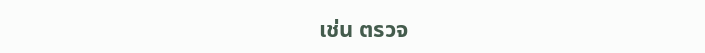เช่น ตรวจ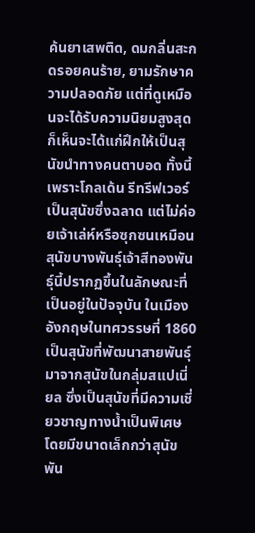ค้นยาเสพติด, ดมกลิ่นสะกดรอยคนร้าย, ยามรักษาความปลอดภัย แต่ที่ดูเหมือนจะได้รับความนิยมสูงสุด ก็เห็นจะได้แก่ฝึกให้เป็นสุนัขนำทางคนตาบอด ทั้งนี้เพราะโกลเด้น รีทรีฟเวอร์เป็นสุนัขซึ่งฉลาด แต่ไม่ค่อยเจ้าเล่ห์หรือซุกซนเหมือนสุนัขบางพันธุ์เจ้าสีทองพันธุ์นี้ปรากฏขึ้นในลักษณะที่เป็นอยู่ในปัจจุบัน ในเมืองอังกฤษในทศวรรษที่ 1860 เป็นสุนัขที่พัฒนาสายพันธุ์มาจากสุนัขในกลุ่มสแปเนี่ยล ซึ่งเป็นสุนัขที่มีความเชี่ยวชาญทางน้ำเป็นพิเศษ โดยมีขนาดเล็กกว่าสุนัขพัน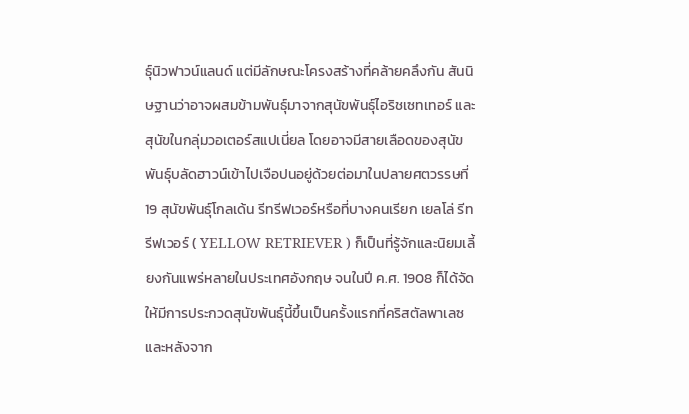ธุ์นิวฟาวน์แลนด์ แต่มีลักษณะโครงสร้างที่คล้ายคลึงกัน สันนิษฐานว่าอาจผสมข้ามพันธุ์มาจากสุนัขพันธุ์ไอริชเซทเทอร์ และสุนัขในกลุ่มวอเตอร์สแปเนี่ยล โดยอาจมีสายเลือดของสุนัขพันธุ์บลัดฮาวน์เข้าไปเจือปนอยู่ด้วยต่อมาในปลายศตวรรษที่ 19 สุนัขพันธุ์โกลเด้น รีทรีฟเวอร์หรือที่บางคนเรียก เยลโล่ รีทรีฟเวอร์ ( YELLOW RETRIEVER ) ก็เป็นที่รู้จักและนิยมเลี้ยงกันแพร่หลายในประเทศอังกฤษ จนในปี ค.ศ. 1908 ก็ได้จัดให้มีการประกวดสุนัขพันธุ์นี้ขึ้นเป็นครั้งแรกที่คริสตัลพาเลซ และหลังจาก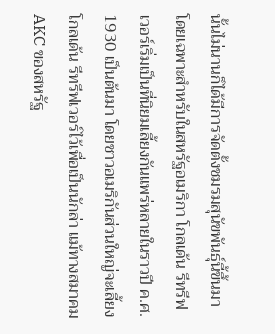นั้นไม่นานก็ได้มีการจัดตั้งชมรมสุนัขพันธุ์นี้ขึ้นมาโดยเฉพาะสำหรับในสหรัฐอเมริกา โกลเด้น รีทรีฟเวอร์เริ่มเป็นที่นิยมเลี้ยงกันแพร่หลายในราวปี ค.ศ. 1930 เป็นต้นมา โดยชาวอเมริกันส่วนใหญ่จะเลี้ยงโกลเด้น รีทรีฟเวอร์ไว้เพื่อเป็นนักล่า แม้ทางสมาคม AKC ของสหรัฐ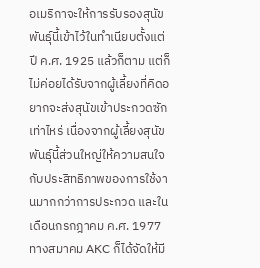อเมริกาจะให้การรับรองสุนัขพันธุ์นี้เข้าไว้ในทำเนียบตั้งแต่ปี ค.ศ. 1925 แล้วก็ตาม แต่ก็ไม่ค่อยได้รับจากผู้เลี้ยงที่คิดอยากจะส่งสุนัขเข้าประกวดซักเท่าไหร่ เนื่องจากผู้เลี้ยงสุนัขพันธุ์นี้ส่วนใหญ่ให้ความสนใจกับประสิทธิภาพของการใช้งานมากกว่าการประกวด และในเดือนกรกฎาคม ค.ศ. 1977 ทางสมาคม AKC ก็ได้จัดให้มี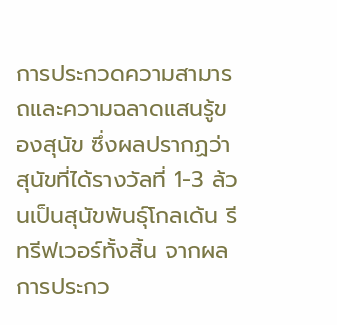การประกวดความสามารถและความฉลาดแสนรู้ของสุนัข ซึ่งผลปรากฏว่าสุนัขที่ได้รางวัลที่ 1-3 ล้วนเป็นสุนัขพันธุ์โกลเด้น รีทรีฟเวอร์ทั้งสิ้น จากผลการประกว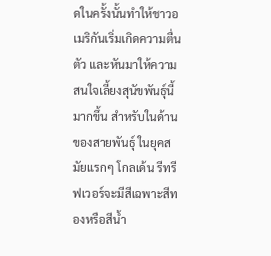ดในครั้งนั้นทำให้ชาวอเมริกันเริ่มเกิดความตื่นตัว และหันมาให้ความสนใจเลี้ยงสุนัขพันธุ์นี้มากขึ้น สำหรับในด้านของสายพันธุ์ ในยุคสมัยแรกๆ โกลเด้น รีทรีฟเวอร์จะมีสีเฉพาะสีทองหรือสีน้ำ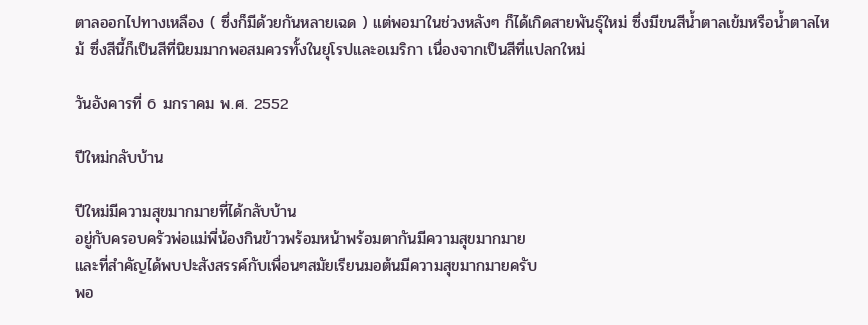ตาลออกไปทางเหลือง ( ซึ่งก็มีด้วยกันหลายเฉด ) แต่พอมาในช่วงหลังๆ ก็ได้เกิดสายพันธุ์ใหม่ ซึ่งมีขนสีน้ำตาลเข้มหรือน้ำตาลไหม้ ซึ่งสีนี้ก็เป็นสีที่นิยมมากพอสมควรทั้งในยุโรปและอเมริกา เนื่องจากเป็นสีที่แปลกใหม่

วันอังคารที่ 6 มกราคม พ.ศ. 2552

ปีใหม่กลับบ้าน

ปีใหม่มีความสุขมากมายที่ได้กลับบ้าน
อยู่กับครอบครัวพ่อแม่พี่น้องกินข้าวพร้อมหน้าพร้อมตากันมีความสุขมากมาย
และที่สำคัญได้พบปะสังสรรค์กับเพื่อนๆสมัยเรียนมอต้นมีความสุขมากมายครับ
พอ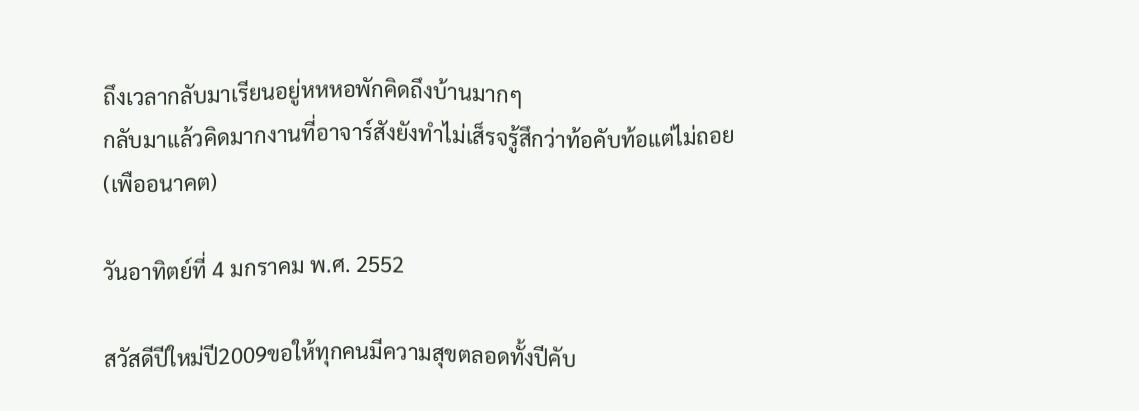ถึงเวลากลับมาเรียนอยู่หหหอพักคิดถึงบ้านมากๆ
กลับมาแล้วคิดมากงานที่อาจาร์สังยังทำไม่เส็รจรู้สึกว่าท้อคับท้อแต่ไม่ถอย
(เพืออนาคต)

วันอาทิตย์ที่ 4 มกราคม พ.ศ. 2552

สวัสดีปีใหม่ปี2009ขอให้ทุกคนมีความสุขตลอดทั้งปีคับ